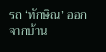รถ ‘ทักษิณ’ ออกจากบ้าน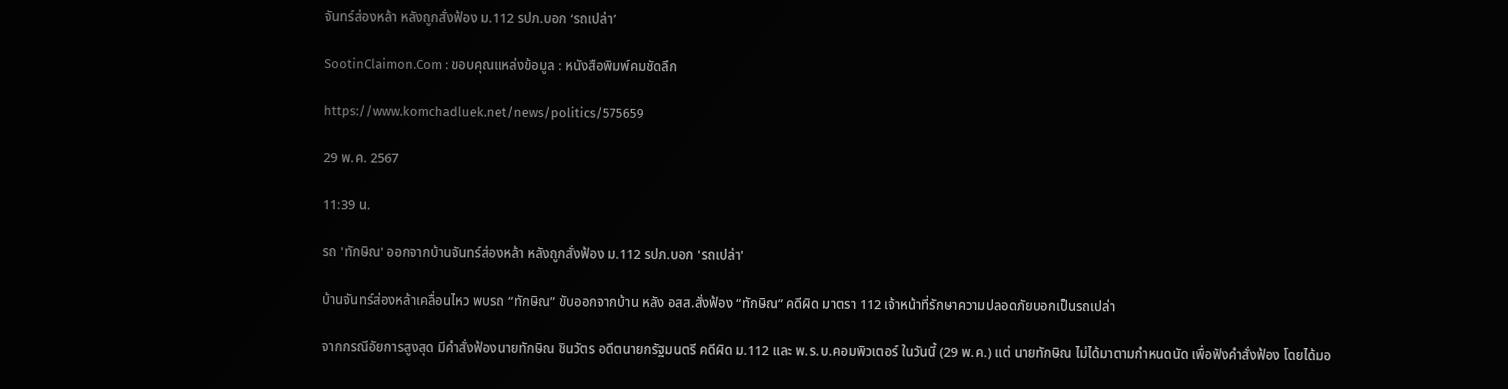จันทร์ส่องหล้า หลังถูกสั่งฟ้อง ม.112 รปภ.บอก ‘รถเปล่า’

SootinClaimon.Com : ขอบคุณแหล่งข้อมูล : หนังสือพิมพ์คมชัดลึก

https://www.komchadluek.net/news/politics/575659

29 พ.ค. 2567

11:39 น.

รถ 'ทักษิณ' ออกจากบ้านจันทร์ส่องหล้า หลังถูกสั่งฟ้อง ม.112 รปภ.บอก 'รถเปล่า'

บ้านจันทร์ส่องหล้าเคลื่อนไหว พบรถ “ทักษิณ” ขับออกจากบ้าน หลัง อสส.สั่งฟ้อง “ทักษิณ” คดีผิด มาตรา 112 เจ้าหน้าที่รักษาความปลอดภัยบอกเป็นรถเปล่า

จากกรณีอัยการสูงสุด มีคำสั่งฟ้องนายทักษิณ ชินวัตร อดีตนายกรัฐมนตรี คดีผิด ม.112 และ พ.ร.บ.คอมพิวเตอร์ ในวันนี้ (29 พ.ค.) แต่ นายทักษิณ ไม่ได้มาตามกำหนดนัด เพื่อฟังคำสั่งฟ้อง โดยได้มอ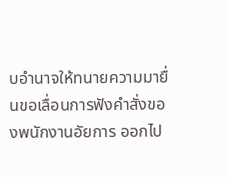บอำนาจให้ทนายความมายื่นขอเลื่อนการฟังคำสั่งของพนักงานอัยการ ออกไป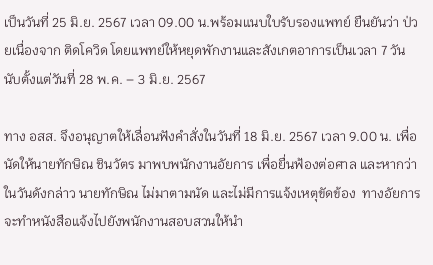เป็นวันที่ 25 มิ.ย. 2567 เวลา 09.00 น.พร้อมแนบใบรับรองแพทย์ ยืนยันว่า ป่วยเนื่องจาก ติดโควิด โดยแพทย์ให้หยุดพักงานและสังเกตอาการเป็นเวลา 7 วัน นับตั้งแต่วันที่ 28 พ.ค. – 3 มิ.ย. 2567

ทาง อสส. จึงอนุญาตให้เลื่อนฟังคำสั่งในวันที่ 18 มิ.ย. 2567 เวลา 9.00 น. เพื่อนัดให้นายทักษิณ ชินวัตร มาพบพนักงานอัยการ เพื่อยื่นฟ้องต่อศาล และหากว่าในวันดังกล่าว นายทักษิณ ไม่มาตามนัด และไม่มีการแจ้งเหตุขัดข้อง  ทางอัยการ จะทำหนังสือแจ้งไปยังพนักงานสอบสวนให้นำ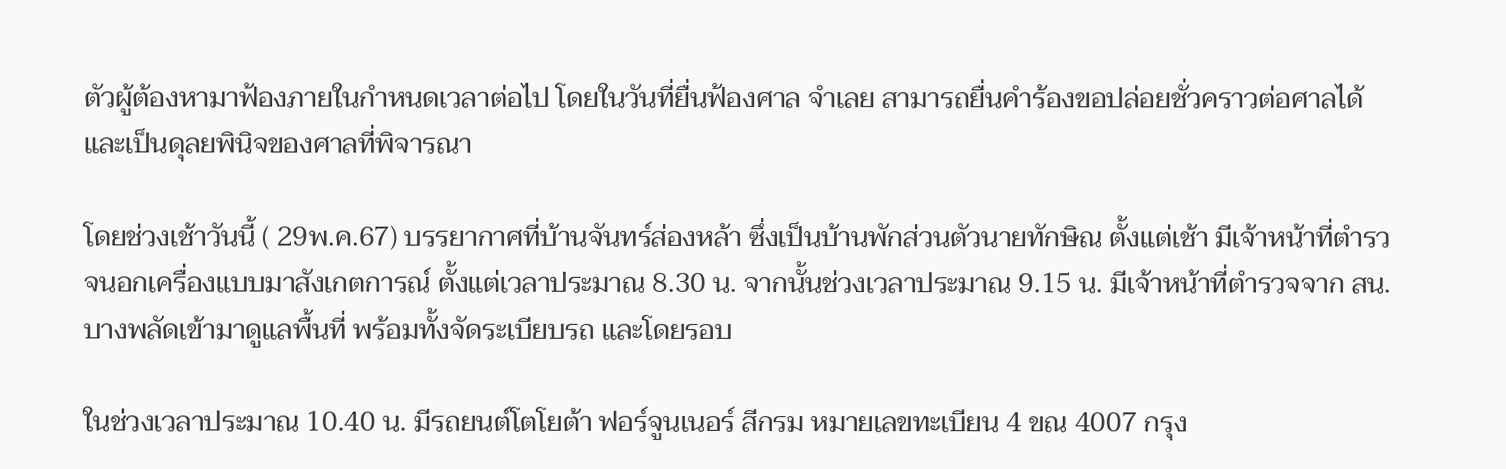ตัวผู้ต้องหามาฟ้องภายในกำหนดเวลาต่อไป โดยในวันที่ยื่นฟ้องศาล จำเลย สามารถยื่นคำร้องขอปล่อยชั่วคราวต่อศาลได้ และเป็นดุลยพินิจของศาลที่พิจารณา

โดยช่วงเช้าวันนี้ ( 29พ.ค.67) บรรยากาศที่บ้านจันทร์ส่องหล้า ซึ่งเป็นบ้านพักส่วนตัวนายทักษิณ ตั้งแต่เช้า มีเจ้าหน้าที่ตำรวจนอกเครื่องแบบมาสังเกตการณ์ ตั้งแต่เวลาประมาณ 8.30 น. จากนั้นช่วงเวลาประมาณ 9.15 น. มีเจ้าหน้าที่ตำรวจจาก สน.บางพลัดเข้ามาดูแลพื้นที่ พร้อมทั้งจัดระเบียบรถ และโดยรอบ

ในช่วงเวลาประมาณ 10.40 น. มีรถยนต์โตโยต้า ฟอร์จูนเนอร์ สีกรม หมายเลขทะเบียน 4 ขณ 4007 กรุง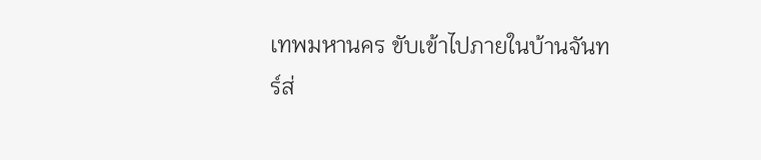เทพมหานคร ขับเข้าไปภายในบ้านจันทร์ส่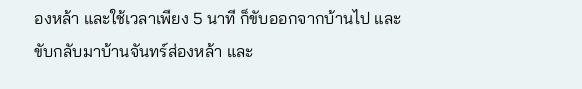องหล้า และใช้เวลาเพียง 5 นาที ก็ขับออกจากบ้านไป และขับกลับมาบ้านจันทร์ส่องหล้า และ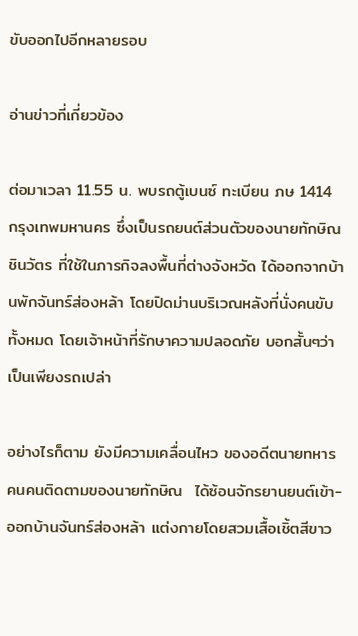ขับออกไปอีกหลายรอบ

อ่านข่าวที่เกี่ยวข้อง

ต่อมาเวลา 11.55 น. พบรถตู้เบนซ์ ทะเบียน ภษ 1414 กรุงเทพมหานคร ซึ่งเป็นรถยนต์ส่วนตัวของนายทักษิณ ชินวัตร ที่ใช้ในภารกิจลงพื้นที่ต่างจังหวัด ได้ออกจากบ้านพักจันทร์ส่องหล้า โดยปิดม่านบริเวณหลังที่นั่งคนขับทั้งหมด โดยเจ้าหน้าที่รักษาความปลอดภัย บอกสั้นๆว่า เป็นเพียงรถเปล่า

อย่างไรก็ตาม ยังมีความเคลื่อนไหว ของอดีตนายทหารคนคนติดตามของนายทักษิณ  ได้ซ้อนจักรยานยนต์เข้า-ออกบ้านจันทร์ส่องหล้า แต่งกายโดยสวมเสื้อเชิ้ตสีขาว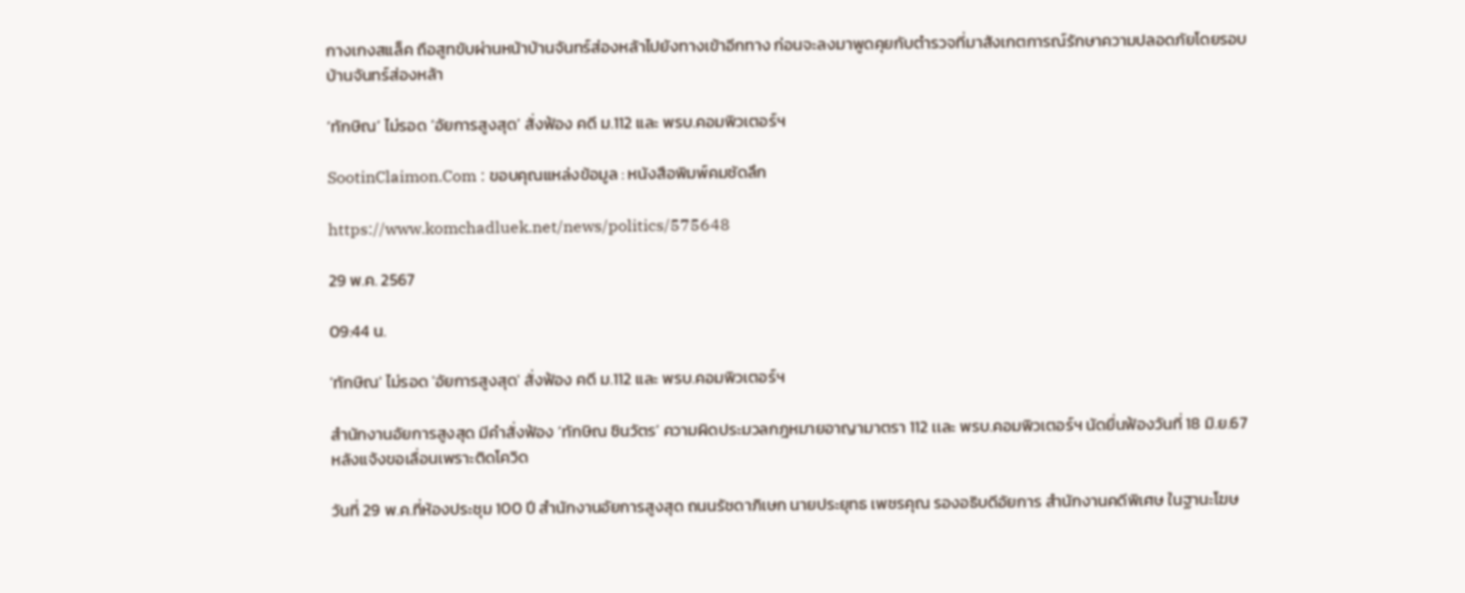กางเกงสแล็ค ถือสูทขับผ่านหน้าบ้านจันทร์ส่องหล้าไปยังทางเข้าอีกทาง ก่อนจะลงมาพูดคุยกับตำรวจที่มาสังเกตการณ์รักษาความปลอดภัยโดยรอบบ้านจันทร์ส่องหล้า

‘ทักษิณ’ ไม่รอด ‘อัยการสูงสุด’ สั่งฟ้อง คดี ม.112 และ พรบ.คอมพิวเตอร์ฯ

SootinClaimon.Com : ขอบคุณแหล่งข้อมูล : หนังสือพิมพ์คมชัดลึก

https://www.komchadluek.net/news/politics/575648

29 พ.ค. 2567

09:44 น.

'ทักษิณ' ไม่รอด 'อัยการสูงสุด' สั่งฟ้อง คดี ม.112 และ พรบ.คอมพิวเตอร์ฯ

สำนักงานอัยการสูงสุด มีคำสั่งฟ้อง ‘ทักษิณ ชินวัตร’ ความผิดประมวลกฎหมายอาญามาตรา 112 เเละ พรบ.คอมพิวเตอร์ฯ นัดยื่นฟ้องวันที่ 18 มิ.ย.67 หลังแจ้งขอเลื่อนเพราะติดโควิด

วันที่ 29 พ.ค.ที่ห้องประชุม 100 ปี สำนักงานอัยการสูงสุด ถนนรัชดาภิเษก นายประยุทธ เพชรคุณ รองอธิบดีอัยการ สำนักงานคดีพิเศษ ในฐานะโฆษ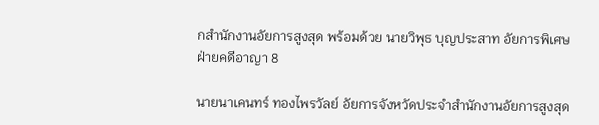กสำนักงานอัยการสูงสุด พร้อมด้วย นายวิพุธ บุญประสาท อัยการพิเศษฝ่ายคดีอาญา 8

นายนาเคนทร์ ทองไพรวัลย์ อัยการจังหวัดประจำสำนักงานอัยการสูงสุด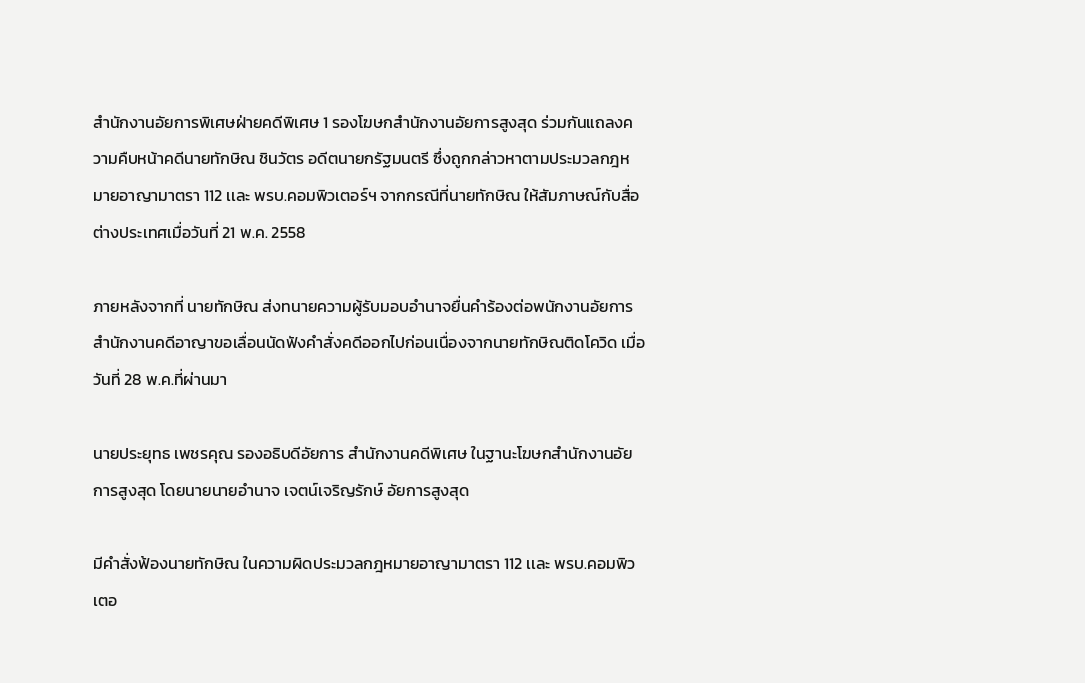สำนักงานอัยการพิเศษฝ่ายคดีพิเศษ 1 รองโฆษกสำนักงานอัยการสูงสุด ร่วมกันแถลงความคืบหน้าคดีนายทักษิณ ชินวัตร อดีตนายกรัฐมนตรี ซึ่งถูกกล่าวหาตามประมวลกฎหมายอาญามาตรา 112 เเละ พรบ.คอมพิวเตอร์ฯ จากกรณีที่นายทักษิณ ให้สัมภาษณ์กับสื่อต่างประเทศเมื่อวันที่ 21 พ.ค. 2558

ภายหลังจากที่ นายทักษิณ ส่งทนายความผู้รับมอบอำนาจยื่นคำร้องต่อพนักงานอัยการสำนักงานคดีอาญาขอเลื่อนนัดฟังคำสั่งคดีออกไปก่อนเนื่องจากนายทักษิณติดโควิด เมื่อวันที่ 28 พ.ค.ที่ผ่านมา

นายประยุทธ เพชรคุณ รองอธิบดีอัยการ สำนักงานคดีพิเศษ ในฐานะโฆษกสำนักงานอัยการสูงสุด โดยนายนายอำนาจ เจตน์เจริญรักษ์ อัยการสูงสุด

มีคำสั่งฟ้องนายทักษิณ ในความผิดประมวลกฎหมายอาญามาตรา 112 เเละ พรบ.คอมพิวเตอ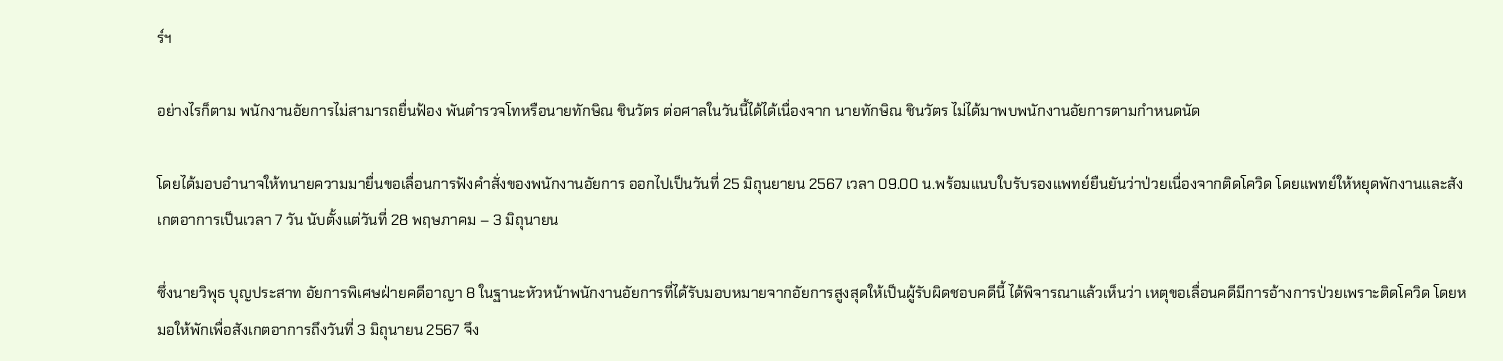ร์ฯ

อย่างไรก็ตาม พนักงานอัยการไม่สามารถยื่นฟ้อง พันตำรวจโทหรือนายทักษิณ ชินวัตร ต่อศาลในวันนี้ได้ได้เนื่องจาก นายทักษิณ ชินวัตร ไม่ได้มาพบพนักงานอัยการตามกำหนดนัด

โดยได้มอบอำนาจให้ทนายความมายื่นขอเลื่อนการฟังคำสั่งของพนักงานอัยการ ออกไปเป็นวันที่ 25 มิถุนยายน 2567 เวลา 09.00 น.พร้อมแนบใบรับรองแพทย์ยืนยันว่าป่วยเนื่องจากติดโควิด โดยแพทย์ให้หยุดพักงานและสังเกตอาการเป็นเวลา 7 วัน นับตั้งแต่วันที่ 28 พฤษภาคม – 3 มิถุนายน

ซึ่งนายวิพุธ บุญประสาท อัยการพิเศษฝ่ายคดีอาญา 8 ในฐานะหัวหน้าพนักงานอัยการที่ได้รับมอบหมายจากอัยการสูงสุดให้เป็นผู้รับผิดชอบคดีนี้ ได้พิจารณาแล้วเห็นว่า เหตุขอเลื่อนคดีมีการอ้างการป่วยเพราะติดโควิด โดยหมอให้พักเพื่อสังเกตอาการถึงวันที่ 3 มิถุนายน 2567 จึง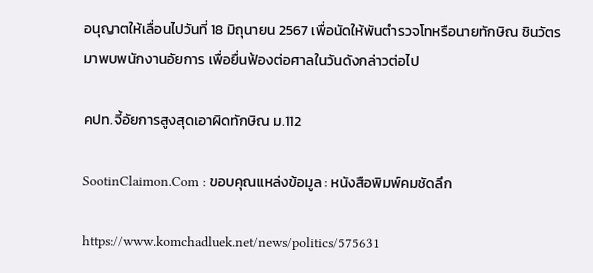อนุญาตให้เลื่อนไปวันที่ 18 มิถุนายน 2567 เพื่อนัดให้พันตำรวจโทหรือนายทักษิณ ชินวัตร มาพบพนักงานอัยการ เพื่อยื่นฟ้องต่อศาลในวันดังกล่าวต่อไป

คปท.จี้อัยการสูงสุดเอาผิดทักษิณ ม.112

SootinClaimon.Com : ขอบคุณแหล่งข้อมูล : หนังสือพิมพ์คมชัดลึก

https://www.komchadluek.net/news/politics/575631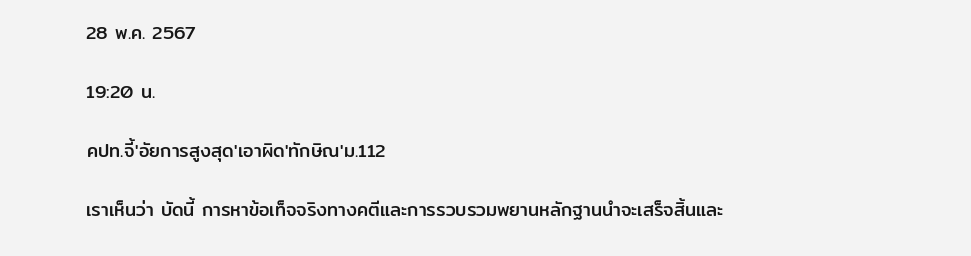28 พ.ค. 2567

19:20 น.

คปท.จี้'อัยการสูงสุด'เอาผิด'ทักษิณ'ม.112

เราเห็นว่า บัดนี้ การหาข้อเท็จจริงทางคตีและการรวบรวมพยานหลักฐานนำจะเสร็จสิ้นและ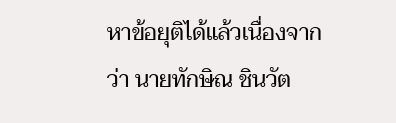หาข้อยุติได้แล้วเนื่องจากว่า นายทักษิณ ชินวัต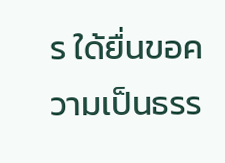ร ใด้ยื่นขอความเป็นธรร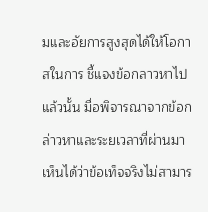มและอัยการสูงสุดได้ให้โอกาสในการ ชี้แจงข้อกลาวหาไปแล้วนั้น มื่อพิจารณาจากข้อกล่าวหาและระยเวลาที่ผ่านมา เห็นได้ว่าข้อเท็จจริงไม่สามาร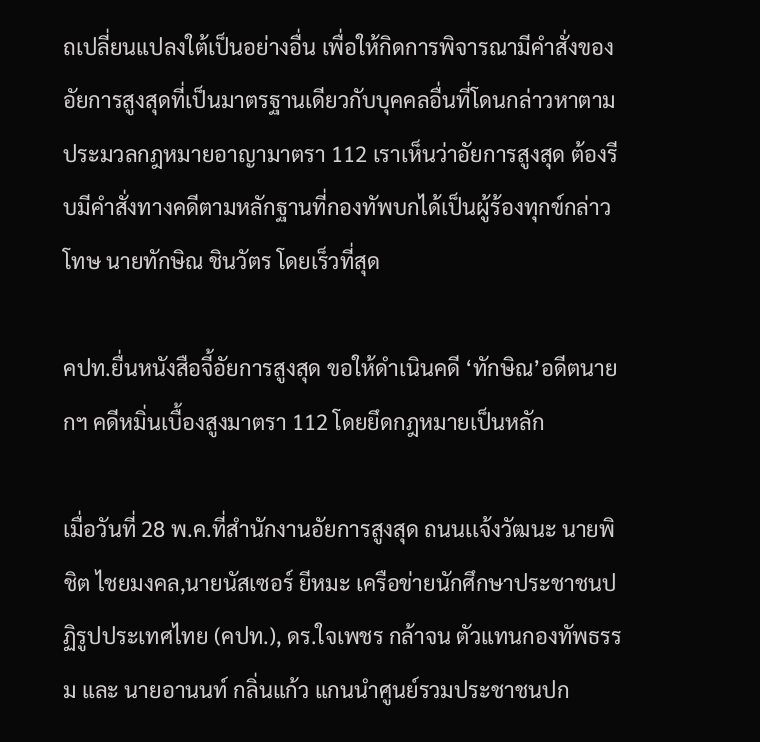ถเปลี่ยนแปลงใต้เป็นอย่างอื่น เพื่อให้กิดการพิจารณามีคำสั่งของอัยการสูงสุดที่เป็นมาตรฐานเดียวกับบุคคลอื่นที่โดนกล่าวหาตามประมวลกฎหมายอาญามาตรา 112 เราเห็นว่าอัยการสูงสุด ต้องรีบมีคำสั่งทางคดีตามหลักฐานที่กองทัพบกได้เป็นผู้ร้องทุกข์กล่าวโทษ นายทักษิณ ชินวัตร โดยเร็วที่สุด

คปท.ยื่นหนังสือจี้อัยการสูงสุด ขอให้ดำเนินคดี ‘ทักษิณ’อดีตนายกฯ คดีหมิ่นเบื้องสูงมาตรา 112 โดยยึดกฎหมายเป็นหลัก

เมื่อวันที่ 28 พ.ค.ที่สำนักงานอัยการสูงสุด ถนนเเจ้งวัฒนะ นายพิชิต ไชยมงคล,นายนัสเซอร์ ยีหมะ เครือข่ายนักศึกษาประชาชนปฏิรูปประเทศไทย (คปท.), ดร.ใจเพชร กล้าจน ตัวแทนกองทัพธรรม และ นายอานนท์ กลิ่นแก้ว แกนนำศูนย์รวมประชาชนปก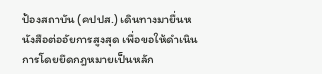ป้องสถาบัน (คปปส.) เดินทางมายื่นหนังสือต่ออัยการสูงสุด เพื่อขอให้ดำเนินการโดยยึดกฎหมายเป็นหลัก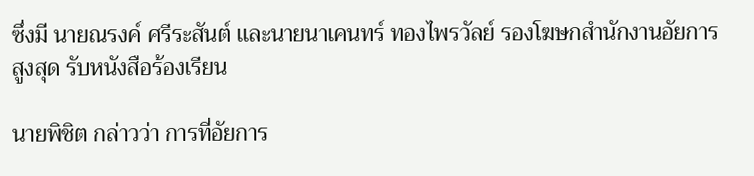ซึ่งมี นายณรงค์ ศรีระสันต์ เเละนายนาเคนทร์ ทองไพรวัลย์ รองโฆษกสำนักงานอัยการสูงสุด รับหนังสือร้องเรียน

นายพิชิต กล่าวว่า การที่อัยการ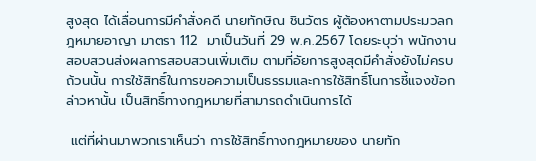สูงสุด ได้เลื่อนการมีคำสั่งคดี นายทักษิณ ชินวัตร ผู้ต้องหาตามประมวลกฎหมายอาญา มาตรา 112  มาเป็นวันที่ 29 พ.ค.2567 โดยระบุว่า พนักงานสอบสวนส่งผลการสอบสวนเพิ่มเติม ตามที่อัยการสูงสุดมีคำสั่งยังไม่ครบถ้วนนั้น การใช้สิทธิ์ในการขอความเป็นธรรมและการใช้สิทธิ์โนการชี้แจงข้อกล่าวหานั้น เป็นสิทธิ์ทางกฎหมายที่สามารถดำเนินการได้

 แต่ที่ผ่านมาพวกเราเห็นว่า การใช้สิทธิ์ทางกฎหมายของ นายทัก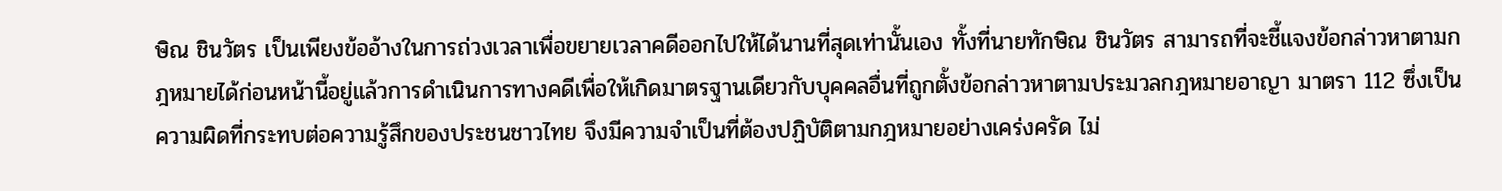ษิณ ชินวัตร เป็นเพียงข้ออ้างในการถ่วงเวลาเพื่อขยายเวลาคดีออกไปให้ได้นานที่สุดเท่านั้นเอง ทั้งที่นายทักษิณ ชินวัตร สามารถที่จะชี้แจงข้อกล่าวหาตามกฎหมายได้ก่อนหน้านี้อยู่แล้วการดำเนินการทางคดีเพื่อให้เกิดมาตรฐานเดียวกับบุคคลอื่นที่ถูกตั้งข้อกล่าวหาตามประมวลกฎหมายอาญา มาตรา 112 ซึ่งเป็นความผิดที่กระทบต่อความรู้สึกของประชนชาวไทย จึงมีความจำเป็นที่ต้องปฏิบัติตามกฎหมายอย่างเคร่งครัด ไม่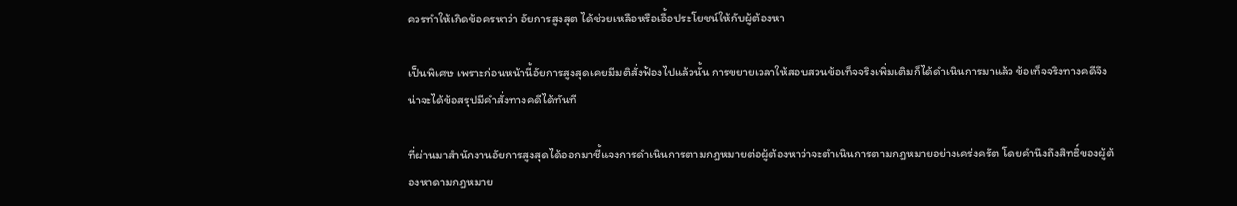ควรทำให้เกิดข้อครหาว่า อัยการสูงสุต ได้ช่วยเหลือหรือเอื้อประโยชน์ให้กับผู้ต้องหา

เป็นพิเศษ เพราะก่อนหน้านี้อัยการสูงสุดเคยมีมติสั่งฟ้องไปแล้วนั้น การขยายเวลาให้สอบสวนข้อเท็จจริงเพิ่มเติมก็ได้ดำเนินการมาแล้ว ข้อเท็จจริงทางคดีจึงน่าจะได้ข้อสรุปมีคำสั่งทางคดีได้ทันที

ที่ผ่านมาสำนักงานอัยการสูงสุดได้ออกมาชี้แจงการดำเนินการตามกฎหมายต่อผู้ต้องหาว่าจะตำเนินการตามกฎหมายอย่างเคร่งครัต โดยคำนึงถึงสิทธิ์ของผู้ต้องหาดามกฎหมาย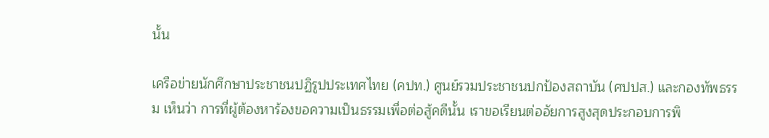นั้น

เครือข่ายนักศึกษาประชาชนปฏิรูปประเทศไทย (คปท.) ศูนย์รวมประชาชนปกป้องสถาบัน (ศปปส.) และกองทัพธรรม เห็นว่า การที่ผู้ต้องหาร้องขอความเป็นธรรมเพื่อต่อสู้คดีนั้น เราขอเรียนต่ออัยการสูงสุดประกอบการพิ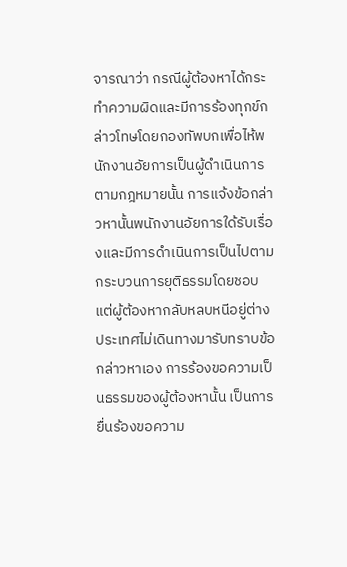จารณาว่า กรณีผู้ต้องหาได้กระทำความผิดและมีการร้องทุกข์กล่าวโทษโดยกองทัพบกเพื่อไห้พนักงานอัยการเป็นผู้ดำเนินการตามกฎหมายนั้น การแจ้งข้อกล่าวหานั้นพนักงานอัยการใด้รับเรื่องและมีการดำเนินการเป็นไปตามกระบวนการยุติธรรมโดยชอบ แต่ผู้ต้องหากลับหลบหนีอยู่ต่างประเทศไม่เดินทางมารับทราบข้อกล่าวหาเอง การร้องขอความเป็นธรรมของผู้ต้องหานั้น เป็นการยื่นร้องขอความ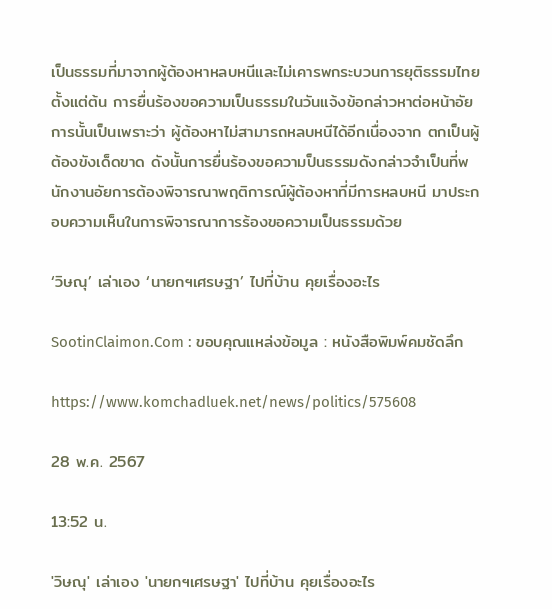เป็นธรรมที่มาจากผู้ต้องหาหลบหนีและไม่เคารพกระบวนการยุติธรรมไทยตั้งแต่ต้น การยื่นร้องขอความเป็นธรรมในวันแจ้งข้อกล่าวหาต่อหน้าอัยการนั้นเป็นเพราะว่า ผู้ต้องหาไม่สามารถหลบหนีได้อีกเนื่องจาก ตกเป็นผู้ต้องขังเด็ดขาด ดังนั้นการยื่นร้องขอความป็นธรรมดังกล่าวจำเป็นที่พนักงานอัยการต้องพิจารณาพฤติการณ์ผู้ต้องหาที่มีการหลบหนี มาประกอบความเห็นในการพิจารณาการร้องขอความเป็นธรรมด้วย

‘วิษณุ’ เล่าเอง ‘นายกฯเศรษฐา’ ไปที่บ้าน คุยเรื่องอะไร

SootinClaimon.Com : ขอบคุณแหล่งข้อมูล : หนังสือพิมพ์คมชัดลึก

https://www.komchadluek.net/news/politics/575608

28 พ.ค. 2567

13:52 น.

'วิษณุ' เล่าเอง 'นายกฯเศรษฐา' ไปที่บ้าน คุยเรื่องอะไร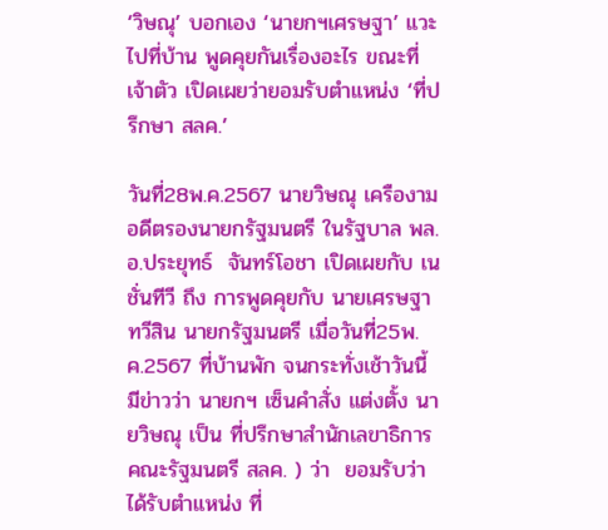‘วิษณุ’ บอกเอง ‘นายกฯเศรษฐา’ แวะไปที่บ้าน พูดคุยกันเรื่องอะไร ขณะที่เจ้าตัว เปิดเผยว่ายอมรับตำแหน่ง ‘ที่ปรึกษา สลค.’

วันที่28พ.ค.2567 นายวิษณุ เครืองาม อดีตรองนายกรัฐมนตรี ในรัฐบาล พล.อ.ประยุทธ์  จันทร์โอชา เปิดเผยกับ เนชั่นทีวี ถึง การพูดคุยกับ นายเศรษฐา ทวีสิน นายกรัฐมนตรี เมื่อวันที่25พ.ค.2567 ที่บ้านพัก จนกระทั่งเช้าวันนี้ มีข่าวว่า นายกฯ เซ็นคำสั่ง แต่งตั้ง นายวิษณุ เป็น ที่ปรึกษาสำนักเลขาธิการคณะรัฐมนตรี สลค. ) ว่า  ยอมรับว่า ได้รับตำแหน่ง ที่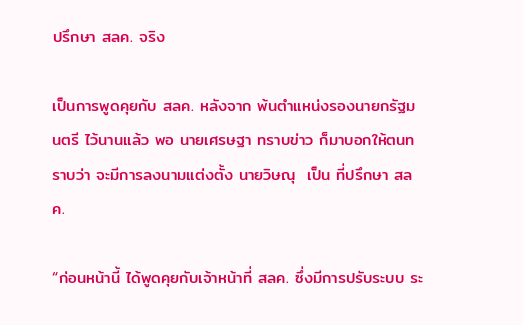ปรึกษา สลค. จริง

เป็นการพูดคุยกับ สลค. หลังจาก พ้นตำแหน่งรองนายกรัฐมนตรี ไว้นานแล้ว พอ นายเศรษฐา ทราบข่าว ก็มาบอกให้ตนทราบว่า จะมีการลงนามแต่งตั้ง นายวิษณุ  เป็น ที่ปรึกษา สลค.

“ก่อนหน้านี้ ได้พูดคุยกับเจ้าหน้าที่ สลค. ซึ่งมีการปรับระบบ ระ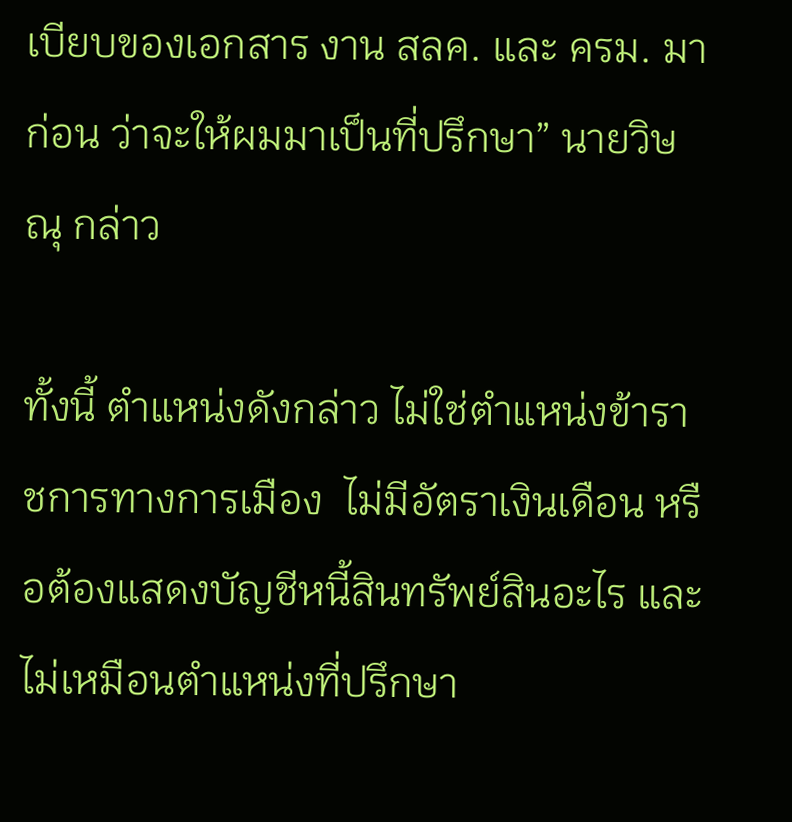เบียบของเอกสาร งาน สลค. และ ครม. มาก่อน ว่าจะให้ผมมาเป็นที่ปรึกษา” นายวิษณุ กล่าว

ทั้งนี้ ตำแหน่งดังกล่าว ไม่ใช่ตำแหน่งข้าราชการทางการเมือง  ไม่มีอัตราเงินเดือน หรือต้องแสดงบัญชีหนี้สินทรัพย์สินอะไร และไม่เหมือนตำแหน่งที่ปรึกษา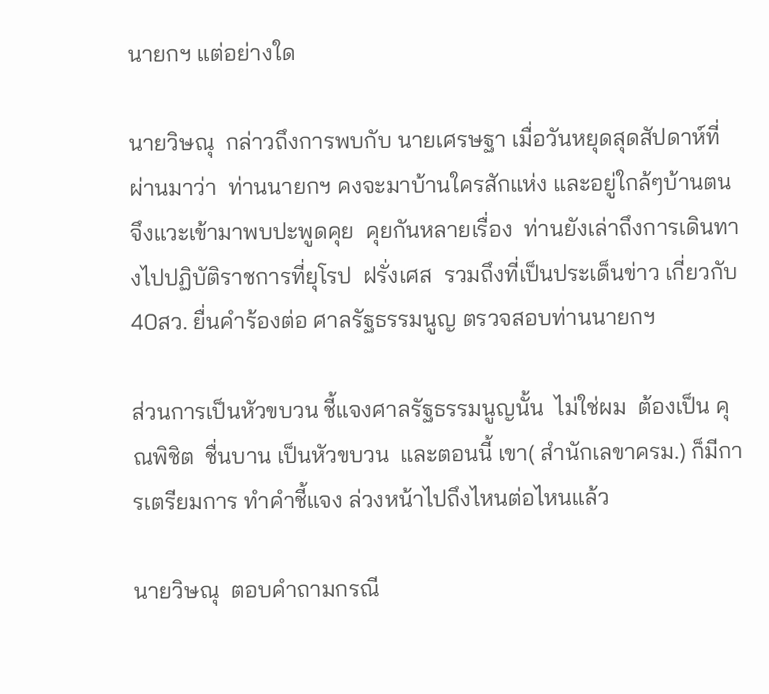นายกฯ แต่อย่างใด

นายวิษณุ  กล่าวถึงการพบกับ นายเศรษฐา เมื่อวันหยุดสุดสัปดาห์ที่ผ่านมาว่า  ท่านนายกฯ คงจะมาบ้านใครสักแห่ง และอยู่ใกล้ๆบ้านตน จึงแวะเข้ามาพบปะพูดคุย  คุยกันหลายเรื่อง  ท่านยังเล่าถึงการเดินทางไปปฏิบัติราชการที่ยุโรป  ฝรั่งเศส  รวมถึงที่เป็นประเด็นข่าว เกี่ยวกับ 40สว. ยื่นคำร้องต่อ ศาลรัฐธรรมนูญ ตรวจสอบท่านนายกฯ

ส่วนการเป็นหัวขบวน ชี้แจงศาลรัฐธรรมนูญนั้น  ไม่ใช่ผม  ต้องเป็น คุณพิชิต  ชื่นบาน เป็นหัวขบวน  และตอนนี้ เขา( สำนักเลขาครม.) ก็มีการเตรียมการ ทำคำชี้แจง ล่วงหน้าไปถึงไหนต่อไหนแล้ว

นายวิษณุ  ตอบคำถามกรณี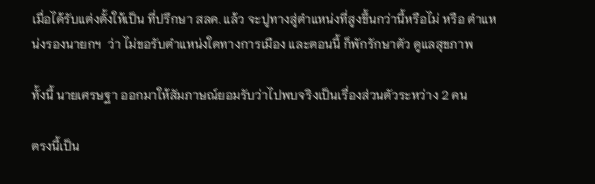เมื่อได้รับแต่งตั้งให้เป็น ที่ปรึกษา สลค. แล้ว จะปูทางสู่ตำแหน่งที่สูงขึ้นกว่านี้หรือไม่ หรือ ตำแหน่งรองนายกฯ  ว่า ไม่ขอรับตำแหน่งใดทางการเมือง และตอนนี้ ก็พักรักษาตัว ดูแลสุขภาพ

ทั้งนี้ นายเศรษฐา ออกมาให้สัมภาษณ์ยอมรับว่าไปพบจริงเป็นเรื่องส่วนตัวระหว่าง 2 คน

ตรงนี้เป็น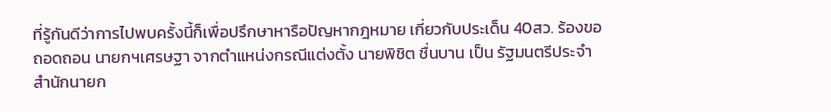ที่รู้กันดีว่าการไปพบครั้งนี้ก็เพื่อปรึกษาหารือปัญหากฎหมาย เกี่ยวกับประเด็น 40สว. ร้องขอถอดถอน นายกฯเศรษฐา จากตำแหน่งกรณีแต่งตั้ง นายพิชิต ชื่นบาน เป็น รัฐมนตรีประจำสำนักนายก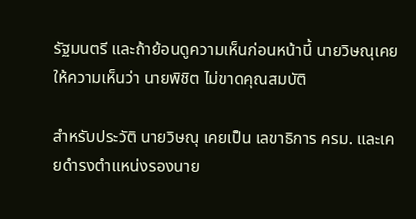รัฐมนตรี และถ้าย้อนดูความเห็นก่อนหน้านี้ นายวิษณุเคยให้ความเห็นว่า นายพิชิต ไม่ขาดคุณสมบัติ

สำหรับประวัติ นายวิษณุ เคยเป็น เลขาธิการ ครม. และเคยดำรงตำแหน่งรองนาย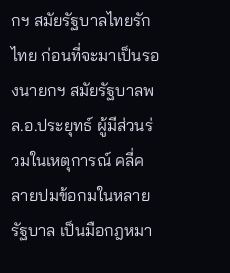กฯ สมัยรัฐบาลไทยรักไทย ก่อนที่จะมาเป็นรองนายกฯ สมัยรัฐบาลพล.อ.ประยุทธ์ ผู้มีส่วนร่วมในเหตุการณ์ คลี่คลายปมข้อกมในหลายรัฐบาล เป็นมือกฎหมา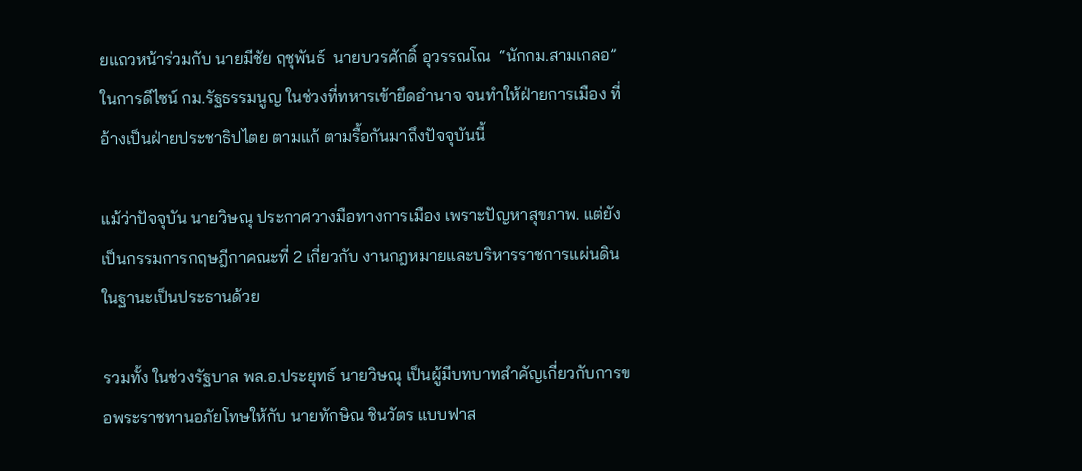ยแถวหน้าร่วมกับ นายมีชัย ฤชุพันธ์  นายบวรศักดิ์ อุวรรณโณ  “นักกม.สามเกลอ”  ในการดีไซน์ กม.รัฐธรรมนูญ ในช่วงที่ทหารเข้ายึดอำนาจ จนทำให้ฝ่ายการเมือง ที่อ้างเป็นฝ่ายประชาธิปไตย ตามแก้ ตามรื้อกันมาถึงปัจจุบันนี้

แม้ว่าปัจจุบัน นายวิษณุ ประกาศวางมือทางการเมือง เพราะปัญหาสุขภาพ. แต่ยังเป็นกรรมการกฤษฎีกาคณะที่ 2 เกี่ยวกับ งานกฎหมายและบริหารราชการแผ่นดิน ในฐานะเป็นประธานด้วย

รวมทั้ง ในช่วงรัฐบาล พล.อ.ประยุทธ์ นายวิษณุ เป็นผู้มีบทบาทสำคัญเกี่ยวกับการขอพระราชทานอภัยโทษให้กับ นายทักษิณ ชินวัตร แบบฟาส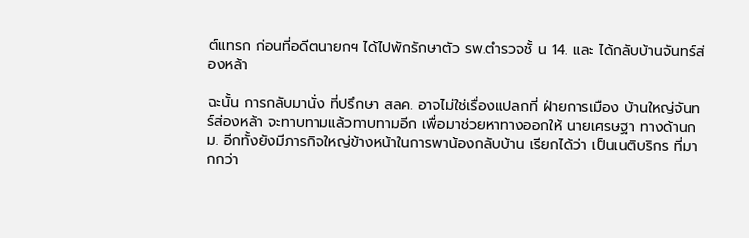ต์แทรก ก่อนที่อดีตนายกฯ ได้ไปพักรักษาตัว รพ.ตำรวจชั้ น 14. และ ได้กลับบ้านจันทร์ส่องหล้า

ฉะนั้น การกลับมานั่ง ที่ปรึกษา สลค. อาจไม่ใช่เรื่องแปลกที่ ฝ่ายการเมือง บ้านใหญ่จันทร์ส่องหล้า จะทาบทามแล้วทาบทามอีก เพื่อมาช่วยหาทางออกให้ นายเศรษฐา ทางด้านกม. อีกทั้งยังมีภารกิจใหญ่ข้างหน้าในการพาน้องกลับบ้าน เรียกได้ว่า เป็นเนติบริกร ที่มากกว่า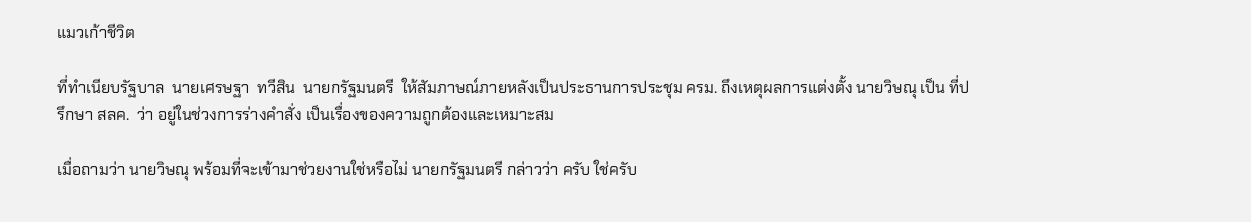แมวเก้าชีวิต

ที่ทำเนียบรัฐบาล  นายเศรษฐา  ทวีสิน  นายกรัฐมนตรี  ให้สัมภาษณ์ภายหลังเป็นประธานการประชุม ครม. ถึงเหตุผลการแต่งตั้ง นายวิษณุ เป็น ที่ปรึกษา สลค.  ว่า อยู่ในช่วงการร่างคำสั่ง เป็นเรื่องของความถูกต้องและเหมาะสม

เมื่อถามว่า นายวิษณุ พร้อมที่จะเข้ามาช่วยงานใช่หรือไม่ นายกรัฐมนตรี กล่าวว่า ครับ ใช่ครับ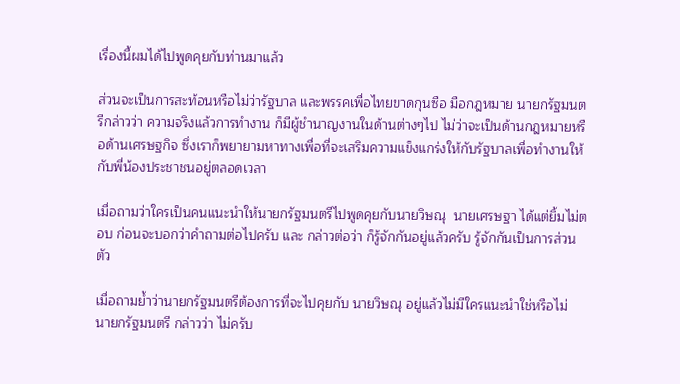เรื่องนี้ผมได้ไปพูดคุยกับท่านมาแล้ว

ส่วนจะเป็นการสะท้อนหรือไม่ว่ารัฐบาล และพรรคเพื่อไทยขาดกุนซือ มือกฎหมาย นายกรัฐมนตรีกล่าวว่า ความจริงแล้วการทำงาน ก็มีผู้ชำนาญงานในด้านต่างๆไป ไม่ว่าจะเป็นด้านกฎหมายหรือด้านเศรษฐกิจ ซึ่งเราก็พยายามหาทางเพื่อที่จะเสริมความแข็งแกร่งให้กับรัฐบาลเพื่อทำงานให้กับพี่น้องประชาชนอยู่ตลอดเวลา

เมื่อถามว่าใครเป็นคนแนะนำให้นายกรัฐมนตรีไปพูดคุยกับนายวิษณุ  นายเศรษฐา ได้แต่ยิ้มไม่ตอบ ก่อนจะบอกว่าคำถามต่อไปครับ และ กล่าวต่อว่า ก็รู้จักกันอยู่แล้วครับ รู้จักกันเป็นการส่วนตัว

เมื่อถามย้ำว่านายกรัฐมนตรีต้องการที่จะไปคุยกับ นายวิษณุ อยู่แล้วไม่มีใครแนะนำใช่หรือไม่  นายกรัฐมนตรี กล่าวว่า ไม่ครับ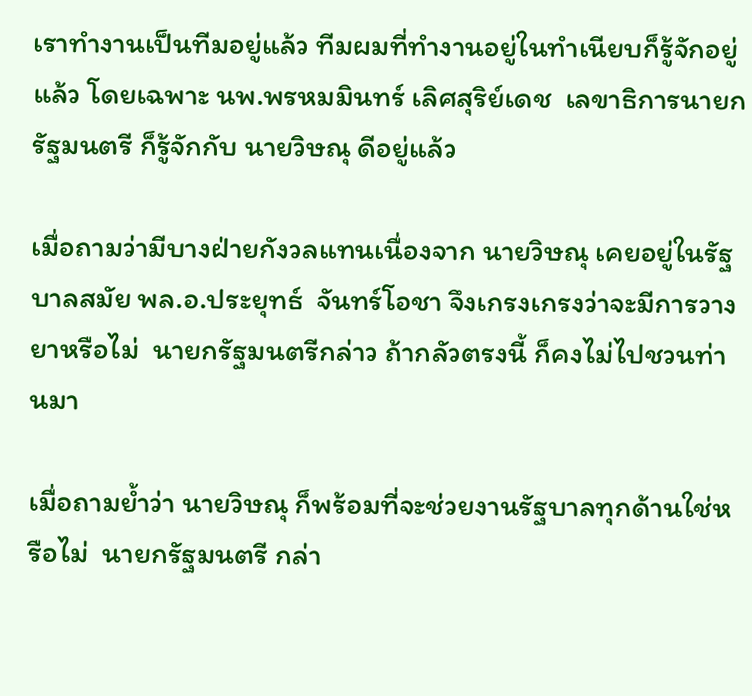เราทำงานเป็นทีมอยู่แล้ว ทีมผมที่ทำงานอยู่ในทำเนียบก็รู้จักอยู่แล้ว โดยเฉพาะ นพ.พรหมมินทร์ เลิศสุริย์เดช  เลขาธิการนายกรัฐมนตรี ก็รู้จักกับ นายวิษณุ ดีอยู่แล้ว

เมื่อถามว่ามีบางฝ่ายกังวลแทนเนื่องจาก นายวิษณุ เคยอยู่ในรัฐบาลสมัย พล.อ.ประยุทธ์  จันทร์โอชา จึงเกรงเกรงว่าจะมีการวางยาหรือไม่  นายกรัฐมนตรีกล่าว ถ้ากลัวตรงนี้ ก็คงไม่ไปชวนท่านมา

เมื่อถามย้ำว่า นายวิษณุ ก็พร้อมที่จะช่วยงานรัฐบาลทุกด้านใช่หรือไม่  นายกรัฐมนตรี กล่า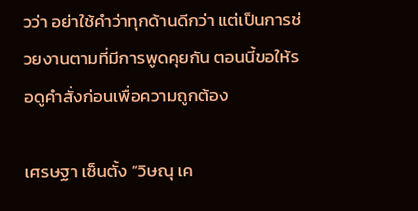วว่า อย่าใช้คำว่าทุกด้านดีกว่า แต่เป็นการช่วยงานตามที่มีการพูดคุยกัน ตอนนี้ขอให้รอดูคำสั่งก่อนเพื่อความถูกต้อง

เศรษฐา เซ็นตั้ง “วิษณุ เค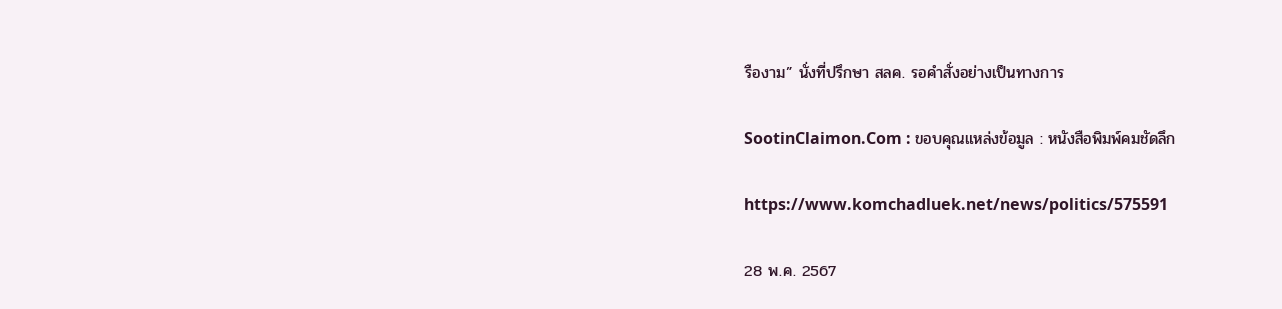รืองาม” นั่งที่ปรึกษา สลค. รอคำสั่งอย่างเป็นทางการ

SootinClaimon.Com : ขอบคุณแหล่งข้อมูล : หนังสือพิมพ์คมชัดลึก

https://www.komchadluek.net/news/politics/575591

28 พ.ค. 2567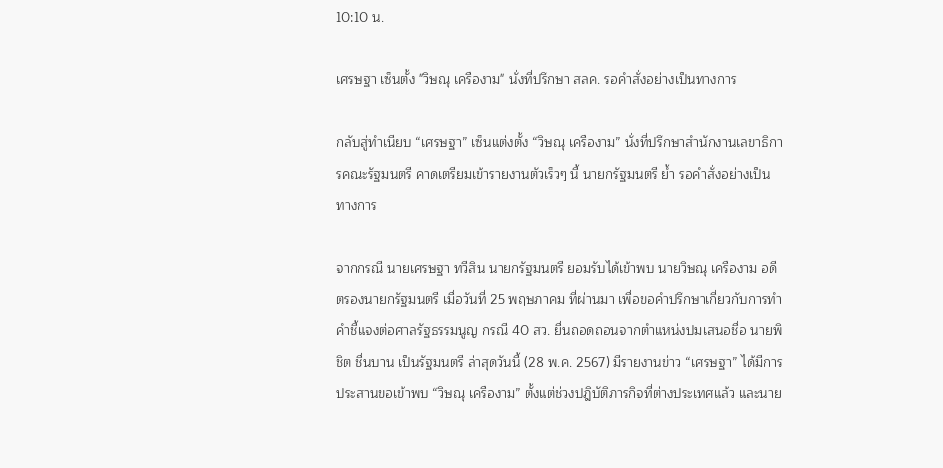10:10 น.

เศรษฐา เซ็นตั้ง "วิษณุ เครืองาม" นั่งที่ปรึกษา สลค. รอคำสั่งอย่างเป็นทางการ

กลับสู่ทำเนียบ “เศรษฐา” เซ็นแต่งตั้ง “วิษณุ เครืองาม” นั่งที่ปรึกษาสำนักงานเลขาธิการคณะรัฐมนตรี คาดเตรียมเข้ารายงานตัวเร็วๆ นี้ นายกรัฐมนตรี ย้ำ รอคำสั่งอย่างเป็นทางการ

จากกรณี นายเศรษฐา ทวีสิน นายกรัฐมนตรี ยอมรับได้เข้าพบ นายวิษณุ เครืองาม อดีตรองนายกรัฐมนตรี เมื่อวันที่ 25 พฤษภาคม ที่ผ่านมา เพื่อขอคำปรึกษาเกี่ยวกับการทำคำชี้แจงต่อศาลรัฐธรรมนูญ กรณี 40 สว. ยื่นถอดถอนจากตำแหน่งปมเสนอชื่อ นายพิชิต ชื่นบาน เป็นรัฐมนตรี ล่าสุดวันนี้ (28 พ.ค. 2567) มีรายงานข่าว “เศรษฐา” ได้มีการประสานขอเข้าพบ “วิษณุ เครืองาม” ตั้งแต่ช่วงปฎิบัติภารกิจที่ต่างประเทศแล้ว และนาย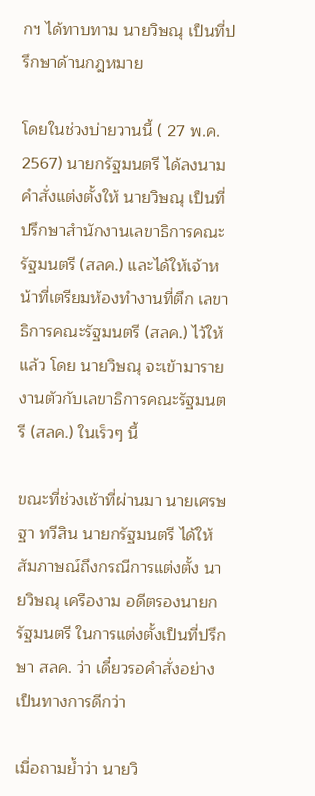กฯ ได้ทาบทาม นายวิษณุ เป็นที่ปรึกษาด้านกฎหมาย

โดยในช่วงบ่ายวานนี้ ( 27 พ.ค. 2567) นายกรัฐมนตรี ได้ลงนามคำสั่งแต่งตั้งให้ นายวิษณุ เป็นที่ปรึกษาสำนักงานเลขาธิการคณะรัฐมนตรี (สลค.) และได้ให้เจ้าหน้าที่เตรียมห้องทำงานที่ตึก เลขาธิการคณะรัฐมนตรี (สลค.) ไว้ให้แล้ว โดย นายวิษณุ จะเข้ามารายงานตัวกับเลขาธิการคณะรัฐมนตรี (สลค.) ในเร็วๆ นี้

ขณะที่ช่วงเช้าที่ผ่านมา นายเศรษฐา ทวีสิน นายกรัฐมนตรี ได้ให้สัมภาษณ์ถึงกรณีการแต่งตั้ง นายวิษณุ เครืองาม อดีตรองนายกรัฐมนตรี ในการแต่งตั้งเป็นที่ปรึกษา สลค. ว่า เดี๋ยวรอคำสั่งอย่างเป็นทางการดีกว่า

เมื่อถามย้ำว่า นายวิ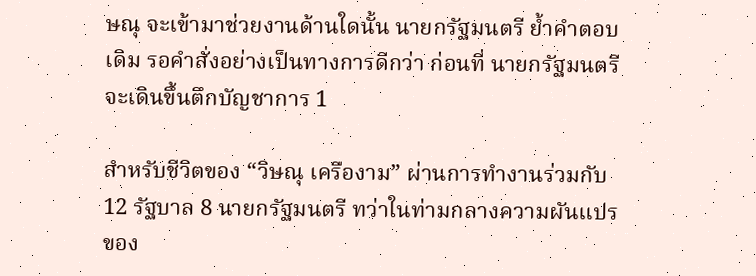ษณุ จะเข้ามาช่วยงานด้านใดนั้น นายกรัฐมนตรี ย้ำคำตอบเดิม รอคำสั่งอย่างเป็นทางการดีกว่า ก่อนที่ นายกรัฐมนตรี จะเดินขึ้นตึกบัญชาการ 1

สำหรับชีวิตของ “วิษณุ เครืองาม” ผ่านการทำงานร่วมกับ 12 รัฐบาล 8 นายกรัฐมนตรี ทว่าในท่ามกลางความผันแปรของ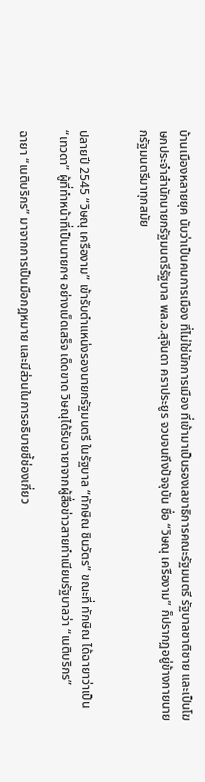บ้านเมืองหลายยุค นับว่าเป็นคนการเมือง ที่ไม่ใช่นักการเมือง ที่เข้ามาเป็นรองเลขาธิการคณะรัฐมนตรี รัฐบาลชาติชาย และเป็นโฆษกประจำสำนักนายกรัฐมนตรีรัฐบาล พล.อ.สุจินดา คราประยูร จวบจนถึงปัจจุบัน ชื่อ “วิษณุ เครืองาม” ก็ปรากฏอยู่ข้างกายนายกรัฐมนตรีมาทุกสมัย


ปลายปี 2545 “วิษณุ เครืองาม” เข้ารับตำแหน่งรองนายกรัฐมนตรี ในรัฐบาล “ทักษิณ ชินวัตร” ขณะที่ ทักษิณ ได้ฉายาว่าเป็น “เทวดา” ผู้ที่ทำหน้าที่เป็นนายกฯ อย่างเบ็ดเสร็จ เด็ดขาด วิษณุได้รับฉายาจากผู้สื่อข่าวสายทำเนียบรัฐบาลว่า “เนติบริกร”

ฉายา “เนติบริกร” มาจากการเป็นมือกฎหมาย และมีส่วนในการอธิบายชี้ช่องเกี่ยว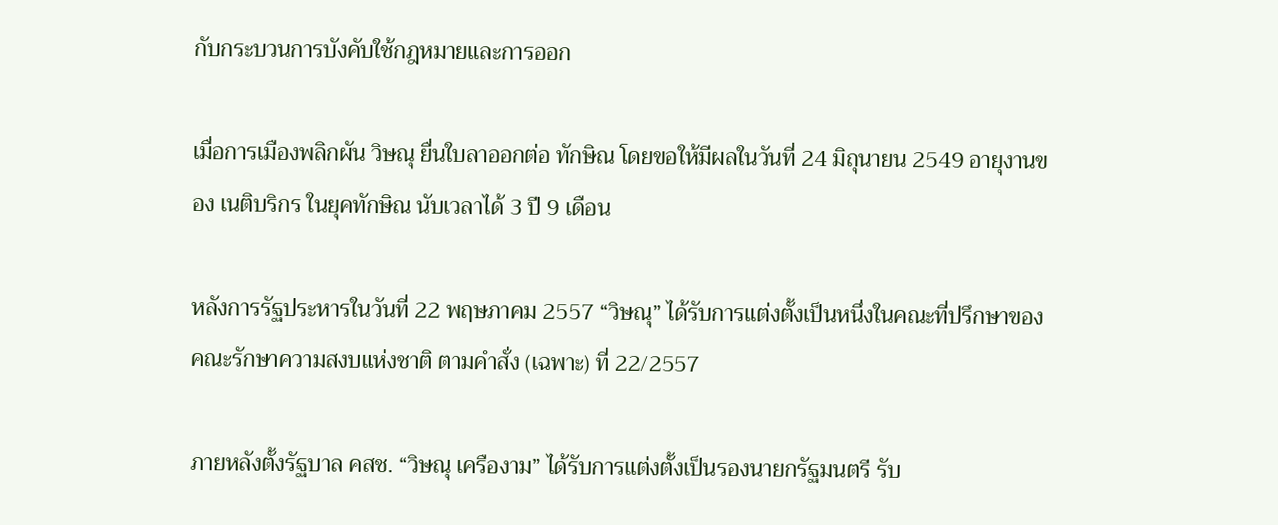กับกระบวนการบังคับใช้กฎหมายและการออก

เมื่อการเมืองพลิกผัน วิษณุ ยื่นใบลาออกต่อ ทักษิณ โดยขอให้มีผลในวันที่ 24 มิถุนายน 2549 อายุงานของ เนติบริกร ในยุคทักษิณ นับเวลาได้ 3 ปี 9 เดือน

หลังการรัฐประหารในวันที่ 22 พฤษภาคม 2557 “วิษณุ” ได้รับการแต่งตั้งเป็นหนึ่งในคณะที่ปรึกษาของคณะรักษาความสงบแห่งชาติ ตามคำสั่ง (เฉพาะ) ที่ 22/2557

ภายหลังตั้งรัฐบาล คสช. “วิษณุ เครืองาม” ได้รับการแต่งตั้งเป็นรองนายกรัฐมนตรี รับ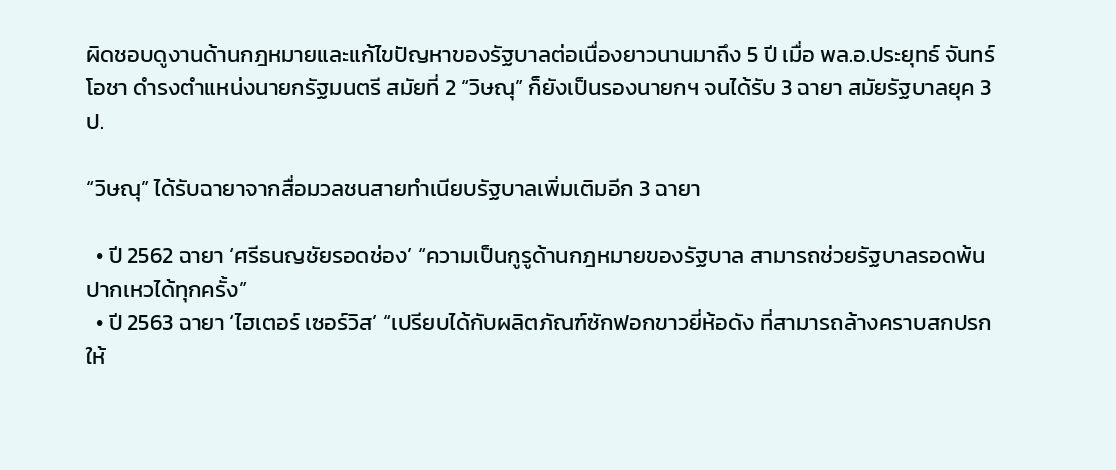ผิดชอบดูงานด้านกฎหมายและแก้ไขปัญหาของรัฐบาลต่อเนื่องยาวนานมาถึง 5 ปี เมื่อ พล.อ.ประยุทธ์ จันทร์โอชา ดำรงตำแหน่งนายกรัฐมนตรี สมัยที่ 2 “วิษณุ” ก็ยังเป็นรองนายกฯ จนได้รับ 3 ฉายา สมัยรัฐบาลยุค 3 ป.

“วิษณุ” ได้รับฉายาจากสื่อมวลชนสายทำเนียบรัฐบาลเพิ่มเติมอีก 3 ฉายา

  • ปี 2562 ฉายา ‘ศรีธนญชัยรอดช่อง’ “ความเป็นกูรูด้านกฎหมายของรัฐบาล สามารถช่วยรัฐบาลรอดพ้นปากเหวได้ทุกครั้ง”
  • ปี 2563 ฉายา ‘ไฮเตอร์ เซอร์วิส’ “เปรียบได้กับผลิตภัณฑ์ซักฟอกขาวยี่ห้อดัง ที่สามารถล้างคราบสกปรกให้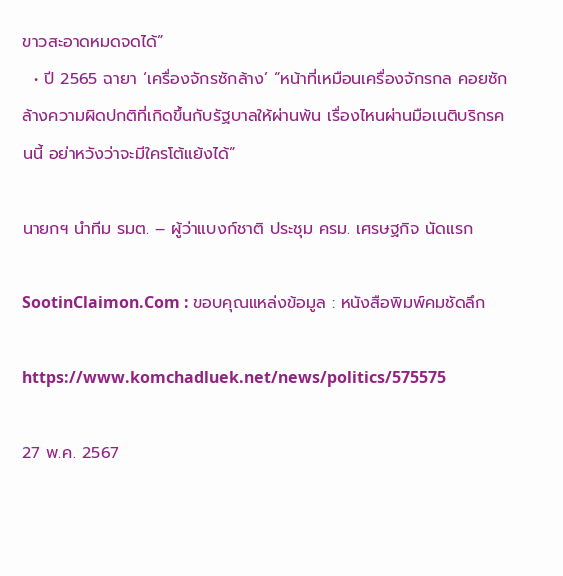ขาวสะอาดหมดจดได้”
  • ปี 2565 ฉายา ‘เครื่องจักรซักล้าง’ “หน้าที่เหมือนเครื่องจักรกล คอยซักล้างความผิดปกติที่เกิดขึ้นกับรัฐบาลให้ผ่านพ้น เรื่องไหนผ่านมือเนติบริกรคนนี้ อย่าหวังว่าจะมีใครโต้แย้งได้”

นายกฯ นำทีม รมต. – ผู้ว่าแบงก์ชาติ ประชุม ครม. เศรษฐกิจ นัดแรก

SootinClaimon.Com : ขอบคุณแหล่งข้อมูล : หนังสือพิมพ์คมชัดลึก

https://www.komchadluek.net/news/politics/575575

27 พ.ค. 2567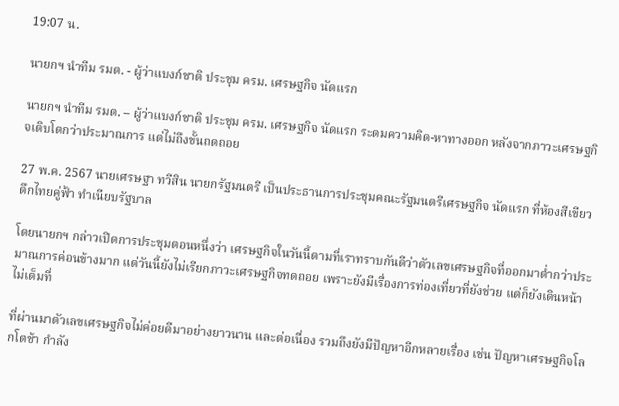19:07 น.

นายกฯ นำทีม รมต. - ผู้ว่าแบงก์ชาติ ประชุม ครม. เศรษฐกิจ นัดแรก

นายกฯ นำทีม รมต. – ผู้ว่าแบงก์ชาติ ประชุม ครม. เศรษฐกิจ นัดแรก ระดมความคิด-หาทางออก หลังจากภาวะเศรษฐกิจเติบโตกว่าประมาณการ แต่ไม่ถึงขั้นถดถอย

27 พ.ค. 2567 นายเศรษฐา ทวีสิน นายกรัฐมนตรี เป็นประธานการประชุมคณะรัฐมนตรีเศรษฐกิจ นัดแรก ที่ห้องสีเขียว ตึกไทยคู่ฟ้า ทำเนียบรัฐบาล

โดยนายกฯ กล่าวเปิดการประชุมตอนหนึ่งว่า เศรษฐกิจในวันนี้ตามที่เราทราบกันดีว่าตัวเลขเศรษฐกิจที่ออกมาต่ำกว่าประมาณการค่อนข้างมาก แต่วันนี้ยังไม่เรียกภาวะเศรษฐกิจทดถอย เพราะยังมีเรื่องการท่องเที่ยวที่ยังช่วย แต่ก็ยังเดินหน้าไม่เต็มที่

ที่ผ่านมาตัวเลขเศรษฐกิจไม่ค่อยดีมาอย่างยาวนาน และต่อเนื่อง รวมถึงยังมีปัญหาอีกหลายเรื่อง เช่น ปัญหาเศรษฐกิจโลกโตช้า กำลัง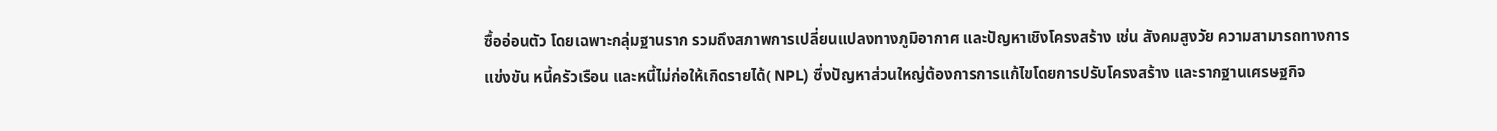ซื้ออ่อนตัว โดยเฉพาะกลุ่มฐานราก รวมถึงสภาพการเปลี่ยนแปลงทางภูมิอากาศ และปัญหาเชิงโครงสร้าง เช่น สังคมสูงวัย ความสามารถทางการแข่งขัน หนี้ครัวเรือน และหนี้ไม่ก่อให้เกิดรายได้( NPL) ซึ่งปัญหาส่วนใหญ่ต้องการการแก้ไขโดยการปรับโครงสร้าง และรากฐานเศรษฐกิจ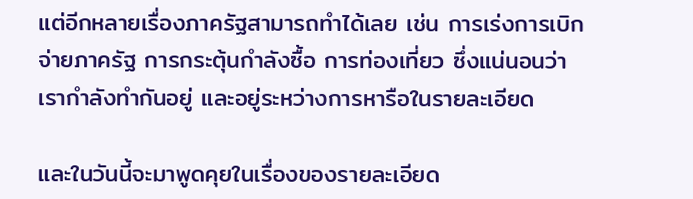แต่อีกหลายเรื่องภาครัฐสามารถทำได้เลย เช่น การเร่งการเบิกจ่ายภาครัฐ การกระตุ้นกำลังซื้อ การท่องเที่ยว ซึ่งแน่นอนว่าเรากำลังทำกันอยู่ และอยู่ระหว่างการหารือในรายละเอียด

และในวันนี้จะมาพูดคุยในเรื่องของรายละเอียด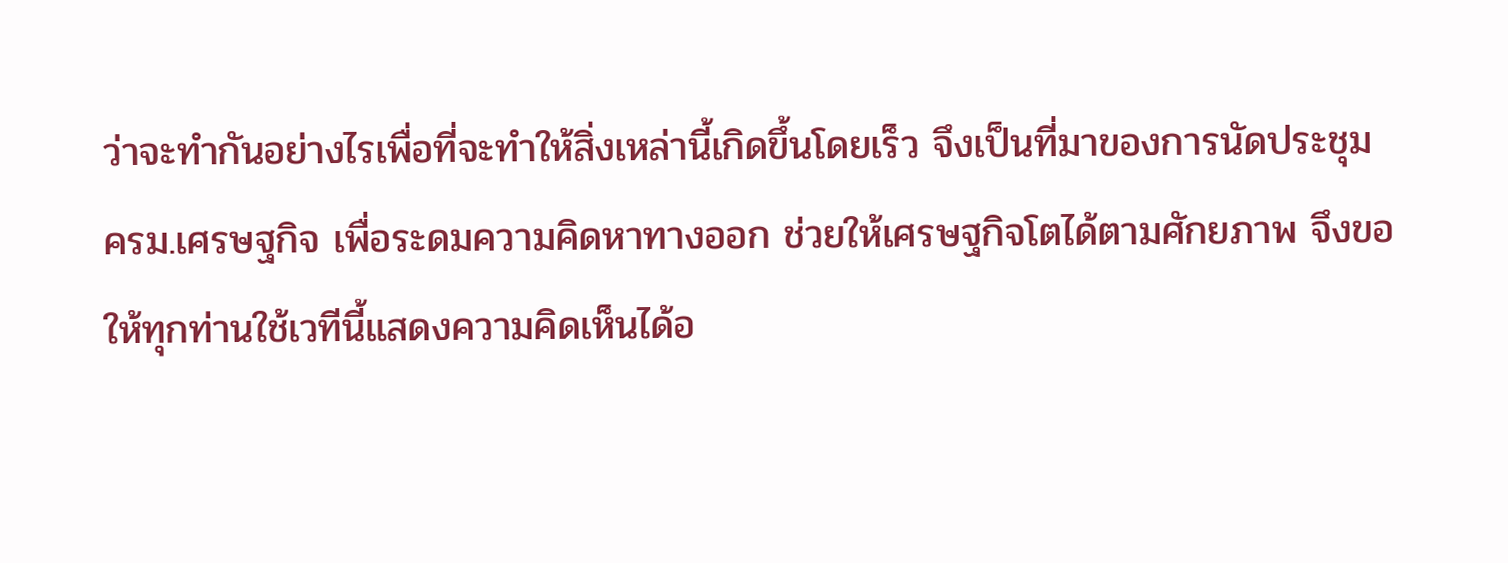ว่าจะทำกันอย่างไรเพื่อที่จะทำให้สิ่งเหล่านี้เกิดขึ้นโดยเร็ว จึงเป็นที่มาของการนัดประชุม ครม.เศรษฐกิจ เพื่อระดมความคิดหาทางออก ช่วยให้เศรษฐกิจโตได้ตามศักยภาพ จึงขอให้ทุกท่านใช้เวทีนี้แสดงความคิดเห็นได้อ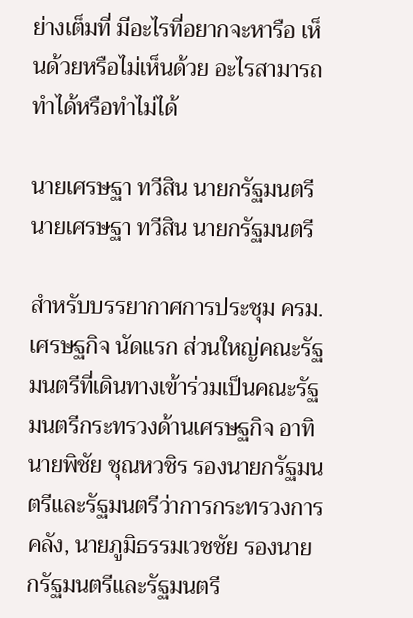ย่างเต็มที่ มีอะไรที่อยากจะหารือ เห็นด้วยหรือไม่เห็นด้วย อะไรสามารถทำได้หรือทำไม่ได้

นายเศรษฐา ทวีสิน นายกรัฐมนตรีนายเศรษฐา ทวีสิน นายกรัฐมนตรี

สำหรับบรรยากาศการประชุม ครม. เศรษฐกิจ นัดแรก ส่วนใหญ่คณะรัฐมนตรีที่เดินทางเข้าร่วมเป็นคณะรัฐมนตรีกระทรวงด้านเศรษฐกิจ อาทิ นายพิชัย ชุณหวชิร รองนายกรัฐมนตรีและรัฐมนตรีว่าการกระทรวงการคลัง, นายภูมิธรรมเวชชัย รองนายกรัฐมนตรีและรัฐมนตรี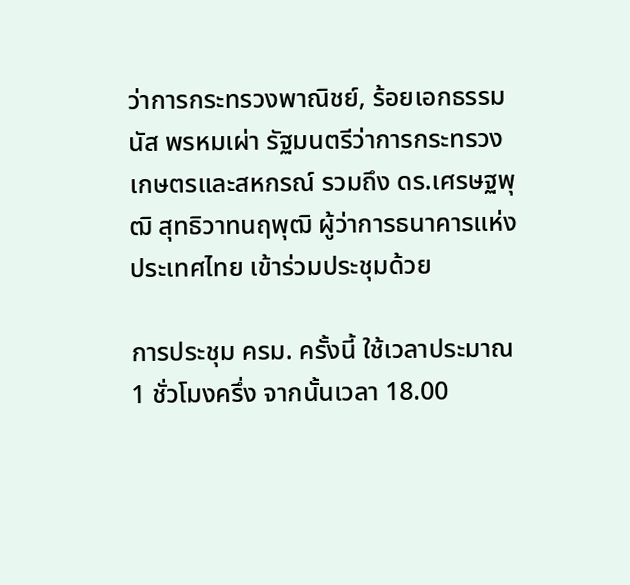ว่าการกระทรวงพาณิชย์, ร้อยเอกธรรมนัส พรหมเผ่า รัฐมนตรีว่าการกระทรวงเกษตรและสหกรณ์ รวมถึง ดร.เศรษฐพุฒิ สุทธิวาทนฤพุฒิ ผู้ว่าการธนาคารแห่งประเทศไทย เข้าร่วมประชุมด้วย

การประชุม ครม. ครั้งนี้ ใช้เวลาประมาณ 1 ชั่วโมงครึ่ง จากนั้นเวลา 18.00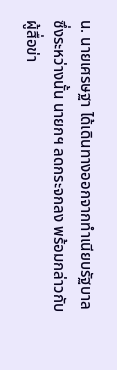น. นายเศรษฐา ได้เดินทางออกจากทำเนียบรัฐบาล  ซึ่งระหว่างนั้น นายกฯ ลดกระจกลง พร้อมกล่าวกับผู้สื่อข่า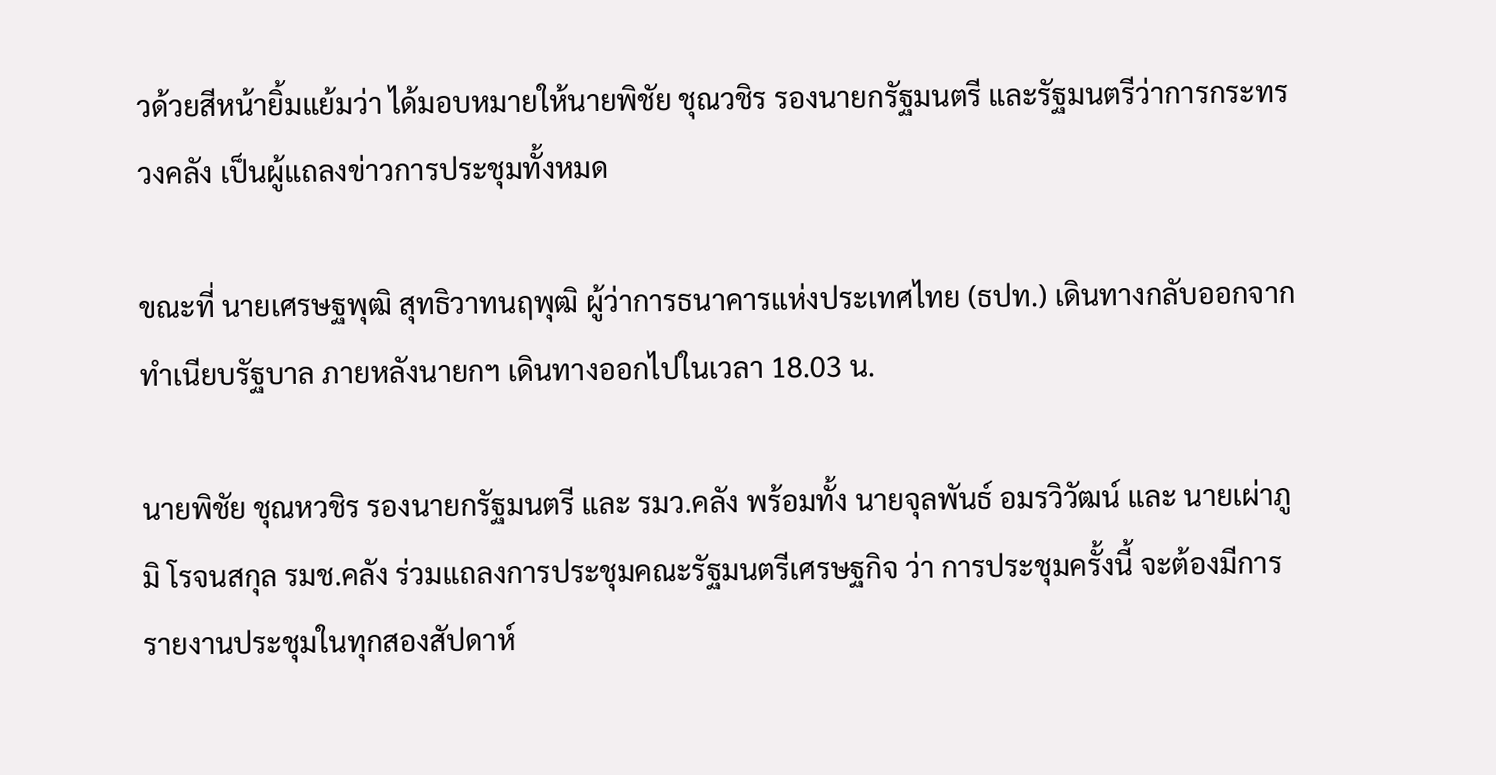วด้วยสีหน้ายิ้มแย้มว่า ได้มอบหมายให้นายพิชัย ชุณวชิร รองนายกรัฐมนตรี และรัฐมนตรีว่าการกระทรวงคลัง เป็นผู้แถลงข่าวการประชุมทั้งหมด

ขณะที่ นายเศรษฐพุฒิ สุทธิวาทนฤพุฒิ ผู้ว่าการธนาคารแห่งประเทศไทย (ธปท.) เดินทางกลับออกจากทำเนียบรัฐบาล ภายหลังนายกฯ เดินทางออกไปในเวลา 18.03 น.

นายพิชัย ชุณหวชิร รองนายกรัฐมนตรี และ รมว.คลัง พร้อมทั้ง นายจุลพันธ์ อมรวิวัฒน์ และ นายเผ่าภูมิ โรจนสกุล รมช.คลัง ร่วมแถลงการประชุมคณะรัฐมนตรีเศรษฐกิจ ว่า การประชุมครั้งนี้ จะต้องมีการรายงานประชุมในทุกสองสัปดาห์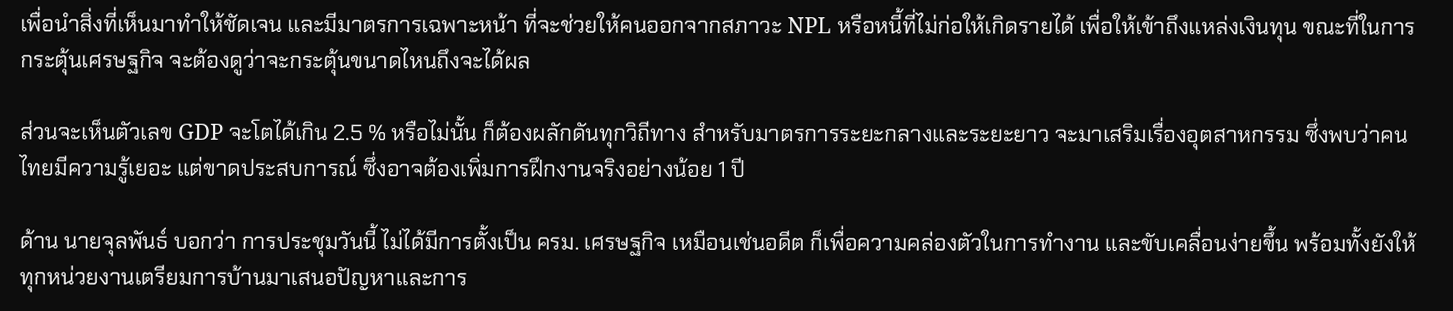เพื่อนำสิ่งที่เห็นมาทำให้ชัดเจน และมีมาตรการเฉพาะหน้า ที่จะช่วยให้คนออกจากสภาวะ NPL หรือหนี้ที่ไม่ก่อให้เกิดรายได้ เพื่อให้เข้าถึงแหล่งเงินทุน ขณะที่ในการกระตุ้นเศรษฐกิจ จะต้องดูว่าจะกระตุ้นขนาดไหนถึงจะได้ผล

ส่วนจะเห็นตัวเลข GDP จะโตได้เกิน 2.5 % หรือไม่นั้น ก็ต้องผลักดันทุกวิถีทาง สำหรับมาตรการระยะกลางและระยะยาว จะมาเสริมเรื่องอุตสาหกรรม ซึ่งพบว่าคนไทยมีความรู้เยอะ แต่ขาดประสบการณ์ ซึ่งอาจต้องเพิ่มการฝึกงานจริงอย่างน้อย 1 ปี

ด้าน นายจุลพันธ์ บอกว่า การประชุมวันนี้ ไม่ได้มีการตั้งเป็น ครม. เศรษฐกิจ เหมือนเช่นอดีต ก็เพื่อความคล่องตัวในการทำงาน และขับเคลื่อนง่ายขึ้น พร้อมทั้งยังให้ทุกหน่วยงานเตรียมการบ้านมาเสนอปัญหาและการ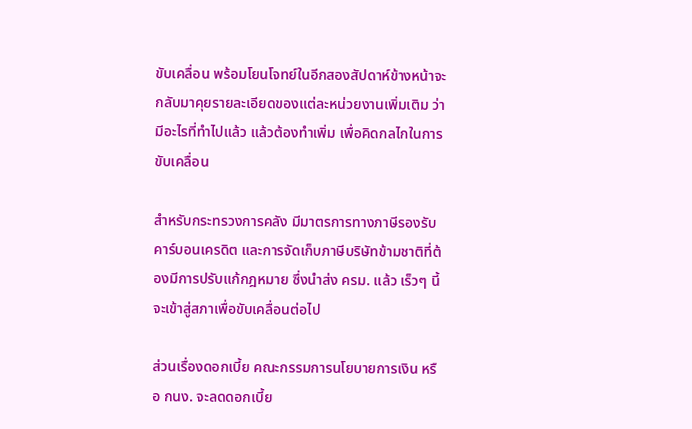ขับเคลื่อน พร้อมโยนโจทย์ในอีกสองสัปดาห์ข้างหน้าจะกลับมาคุยรายละเอียดของแต่ละหน่วยงานเพิ่มเติม ว่ามีอะไรที่ทำไปแล้ว แล้วต้องทำเพิ่ม เพื่อคิดกลไกในการขับเคลื่อน

สำหรับกระทรวงการคลัง มีมาตรการทางภาษีรองรับคาร์บอนเครดิต และการจัดเก็บภาษีบริษัทข้ามชาติที่ต้องมีการปรับแก้กฎหมาย ซึ่งนำส่ง ครม. แล้ว เร็วๆ นี้จะเข้าสู่สภาเพื่อขับเคลื่อนต่อไป

ส่วนเรื่องดอกเบี้ย คณะกรรมการนโยบายการเงิน หรือ กนง. จะลดดอกเบี้ย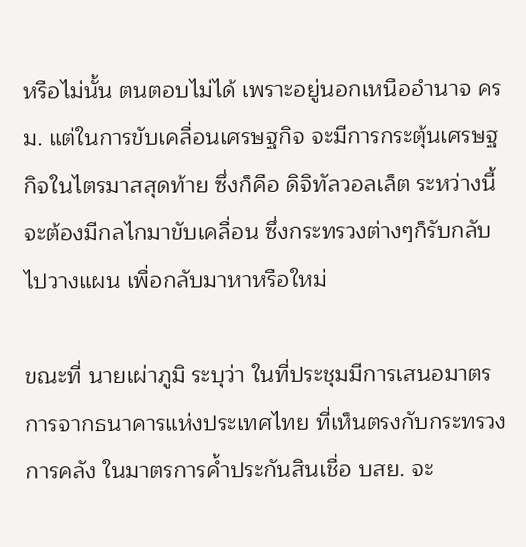หรือไม่นั้น ตนตอบไม่ได้ เพราะอยู่นอกเหนืออำนาจ ครม. แต่ในการขับเคลื่อนเศรษฐกิจ จะมีการกระตุ้นเศรษฐกิจในไตรมาสสุดท้าย ซึ่งก็คือ ดิจิทัลวอลเล็ต ระหว่างนี้จะต้องมีกลไกมาขับเคลื่อน ซึ่งกระทรวงต่างๆก็รับกลับไปวางแผน เพื่อกลับมาหาหรือใหม่

ขณะที่ นายเผ่าภูมิ ระบุว่า ในที่ประชุมมีการเสนอมาตรการจากธนาคารแห่งประเทศไทย ที่เห็นตรงกับกระทรวงการคลัง ในมาตรการค้ำประกันสินเชื่อ บสย. จะ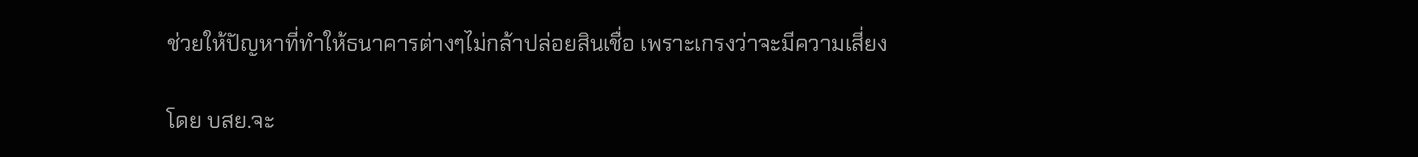ช่วยให้ปัญหาที่ทำให้ธนาคารต่างๆไม่กล้าปล่อยสินเชื่อ เพราะเกรงว่าจะมีความเสี่ยง

โดย บสย.จะ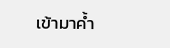เข้ามาค้ำ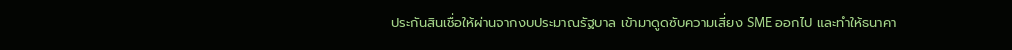ประกันสินเชื่อให้ผ่านจากงบประมาณรัฐบาล เข้ามาดูดซับความเสี่ยง SME ออกไป และทำให้ธนาคา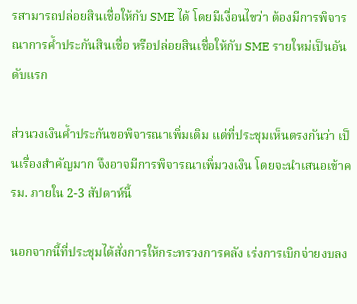รสามารถปล่อยสินเชื่อให้กับ SME ได้ โดยมีเงื่อนไขว่า ต้องมีการพิจารณาการค้ำประกันสินเชื่อ หรือปล่อยสินเชื่อให้กับ SME รายใหม่เป็นอันดับแรก

ส่วนวงเงินค้ำประกันขอพิจารณาเพิ่มเติม แต่ที่ประชุมเห็นตรงกันว่า เป็นเรื่องสำคัญมาก จึงอาจมีการพิจารณาเพิ่มวงเงิน โดยจะนำเสนอเข้าครม. ภายใน 2-3 สัปดาห์นี้

นอกจากนี้ที่ประชุมได้สั่งการให้กระทรวงการคลัง เร่งการเบิกจ่ายงบลง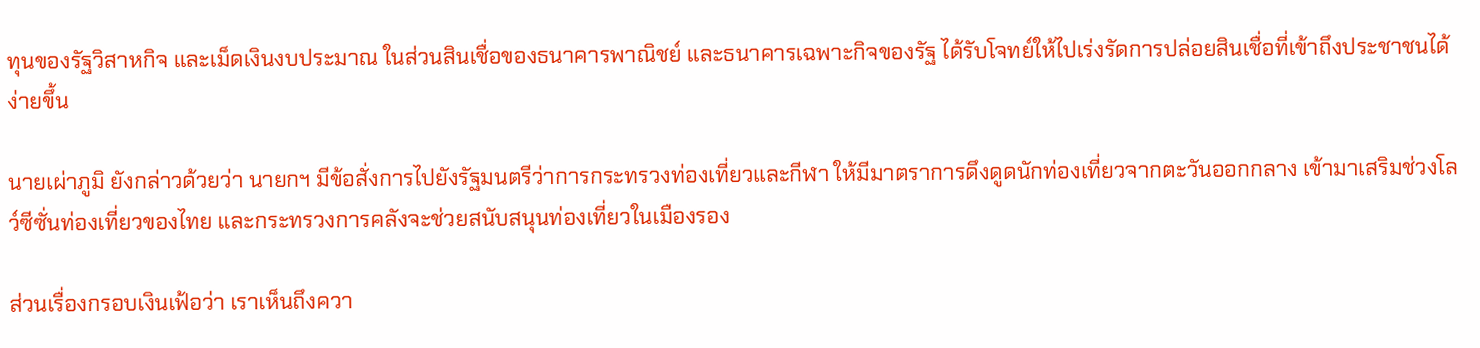ทุนของรัฐวิสาหกิจ และเม็ดเงินงบประมาณ ในส่วนสินเชื่อของธนาคารพาณิชย์ และธนาคารเฉพาะกิจของรัฐ ได้รับโจทย์ให้ไปเร่งรัดการปล่อยสินเชื่อที่เข้าถึงประชาชนได้ง่ายขึ้น

นายเผ่าภูมิ ยังกล่าวด้วยว่า นายกฯ มีข้อสั่งการไปยังรัฐมนตรีว่าการกระทรวงท่องเที่ยวและกีฬา ให้มีมาตราการดึงดูดนักท่องเที่ยวจากตะวันออกกลาง เข้ามาเสริมช่วงโลว์ซีซั่นท่องเที่ยวของไทย และกระทรวงการคลังจะช่วยสนับสนุนท่องเที่ยวในเมืองรอง

ส่วนเรื่องกรอบเงินเฟ้อว่า เราเห็นถึงควา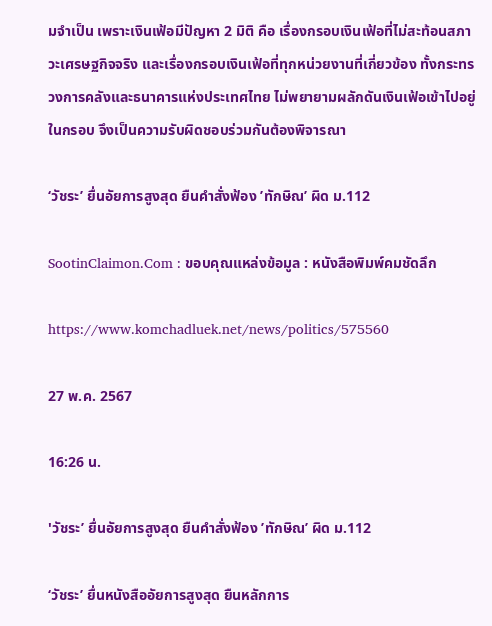มจำเป็น เพราะเงินเฟ้อมีปัญหา 2 มิติ คือ เรื่องกรอบเงินเฟ้อที่ไม่สะท้อนสภาวะเศรษฐกิจจริง และเรื่องกรอบเงินเฟ้อที่ทุกหน่วยงานที่เกี่ยวข้อง ทั้งกระทรวงการคลังและธนาคารแห่งประเทศไทย ไม่พยายามผลักดันเงินเฟ้อเข้าไปอยู่ในกรอบ จึงเป็นความรับผิดชอบร่วมกันต้องพิจารณา

‘วัชระ’ ยื่นอัยการสูงสุด ยืนคำสั่งฟ้อง ’ทักษิณ’ ผิด ม.112

SootinClaimon.Com : ขอบคุณแหล่งข้อมูล : หนังสือพิมพ์คมชัดลึก

https://www.komchadluek.net/news/politics/575560

27 พ.ค. 2567

16:26 น.

'วัชระ’ ยื่นอัยการสูงสุด ยืนคำสั่งฟ้อง ’ทักษิณ’ ผิด ม.112

‘วัชระ’ ยื่นหนังสืออัยการสูงสุด ยืนหลักการ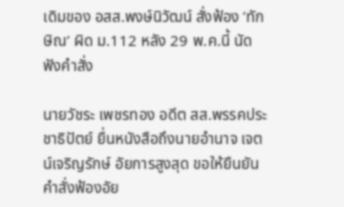เดิมของ อสส.พงษ์นิวัฒน์ สั่งฟ้อง ’ทักษิณ’ ผิด ม.112 หลัง 29 พ.ค.นี้ นัดฟังคำสั่ง

นายวัชระ เพชรทอง อดีต สส.พรรคประชาธิปัตย์ ยื่นหนังสือถึงนายอำนาจ เจตน์เจริญรักษ์ อัยการสูงสุด ขอให้ยืนยันคำสั่งฟ้องอัย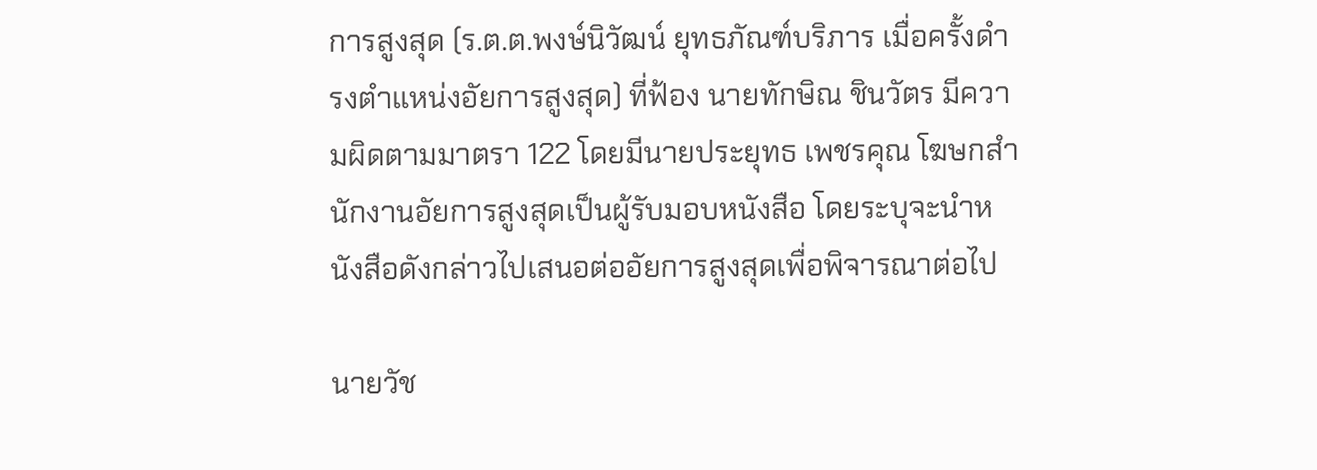การสูงสุด (ร.ต.ต.พงษ์นิวัฒน์ ยุทธภัณฑ์บริภาร เมื่อครั้งดำรงตำแหน่งอัยการสูงสุด) ที่ฟ้อง นายทักษิณ ชินวัตร มีความผิดตามมาตรา 122 โดยมีนายประยุทธ เพชรคุณ โฆษกสำนักงานอัยการสูงสุดเป็นผู้รับมอบหนังสือ โดยระบุจะนำหนังสือดังกล่าวไปเสนอต่ออัยการสูงสุดเพื่อพิจารณาต่อไป

นายวัช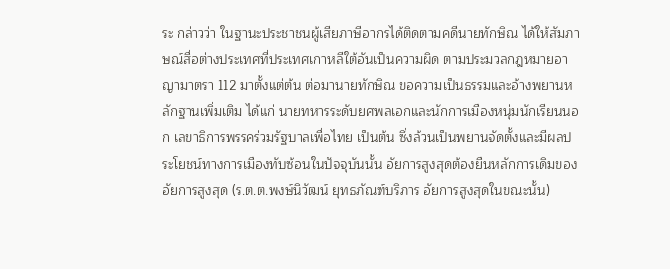ระ กล่าวว่า ในฐานะประชาชนผู้เสียภาษีอากรได้ติดตามคดีนายทักษิณ ได้ให้สัมภาษณ์สื่อต่างประเทศที่ประเทศเกาหลีใต้อันเป็นความผิด ตามประมวลกฎหมายอาญามาตรา 112 มาตั้งแต่ต้น ต่อมานายทักษิณ ขอความเป็นธรรมและอ้างพยานหลักฐานเพิ่มเติม ได้แก่ นายทหารระดับยศพลเอกและนักการเมืองหนุ่มนักเรียนนอก เลขาธิการพรรคร่วมรัฐบาลเพื่อไทย เป็นต้น ซึ่งล้วนเป็นพยานจัดตั้งและมีผลประโยชน์ทางการเมืองทับซ้อนในปัจจุบันนั้น อัยการสูงสุดต้องยืนหลักการเดิมของอัยการสูงสุด (ร.ต.ต.พงษ์นิวัฒน์ ยุทธภัณฑ์บริภาร อัยการสูงสุดในขณะนั้น)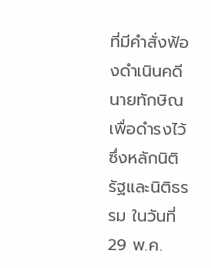ที่มีคำสั่งฟ้องดำเนินคดีนายทักษิณ เพื่อดำรงไว้ซึ่งหลักนิติรัฐและนิติธรรม ในวันที่ 29 พ.ค.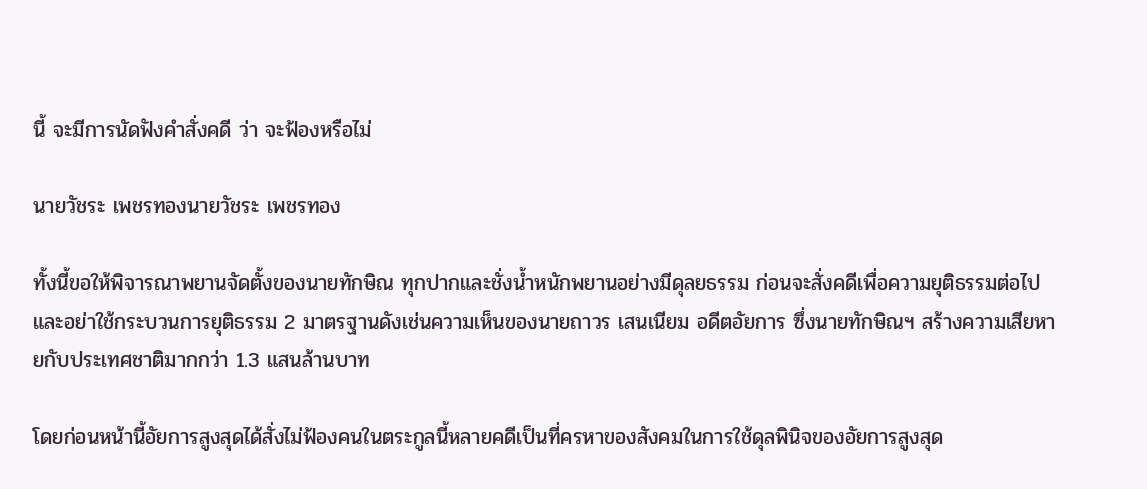นี้ จะมีการนัดฟังคำสั่งคดี ว่า จะฟ้องหรือไม่

นายวัชระ เพชรทองนายวัชระ เพชรทอง

ทั้งนี้ขอให้พิจารณาพยานจัดตั้งของนายทักษิณ ทุกปากและชั่งน้ำหนักพยานอย่างมีดุลยธรรม ก่อนจะสั่งคดีเพื่อความยุติธรรมต่อไปและอย่าใช้กระบวนการยุติธรรม 2 มาตรฐานดังเช่นความเห็นของนายถาวร เสนเนียม อดีตอัยการ ซึ่งนายทักษิณฯ สร้างความเสียหายกับประเทศชาติมากกว่า 1.3 แสนล้านบาท

โดยก่อนหน้านี้อัยการสูงสุดได้สั่งไม่ฟ้องคนในตระกูลนี้หลายคดีเป็นที่ครหาของสังคมในการใช้ดุลพินิจของอัยการสูงสุด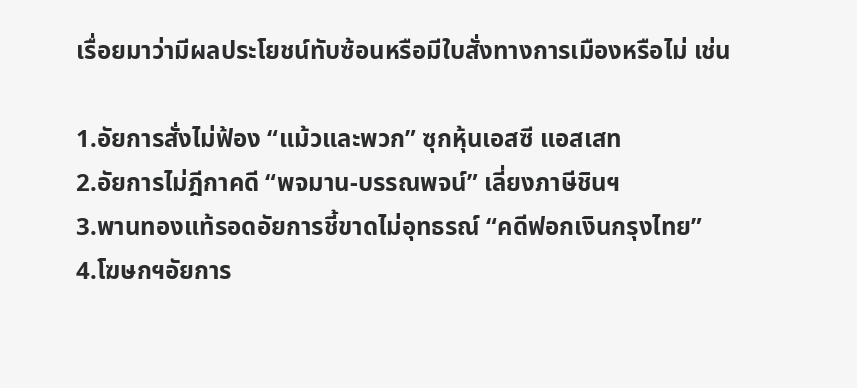เรื่อยมาว่ามีผลประโยชน์ทับซ้อนหรือมีใบสั่งทางการเมืองหรือไม่ เช่น

1.อัยการสั่งไม่ฟ้อง “แม้วและพวก” ซุกหุ้นเอสซี แอสเสท
2.อัยการไม่ฎีกาคดี “พจมาน-บรรณพจน์” เลี่ยงภาษีชินฯ
3.พานทองแท้รอดอัยการชี้ขาดไม่อุทธรณ์ “คดีฟอกเงินกรุงไทย”
4.โฆษกฯอัยการ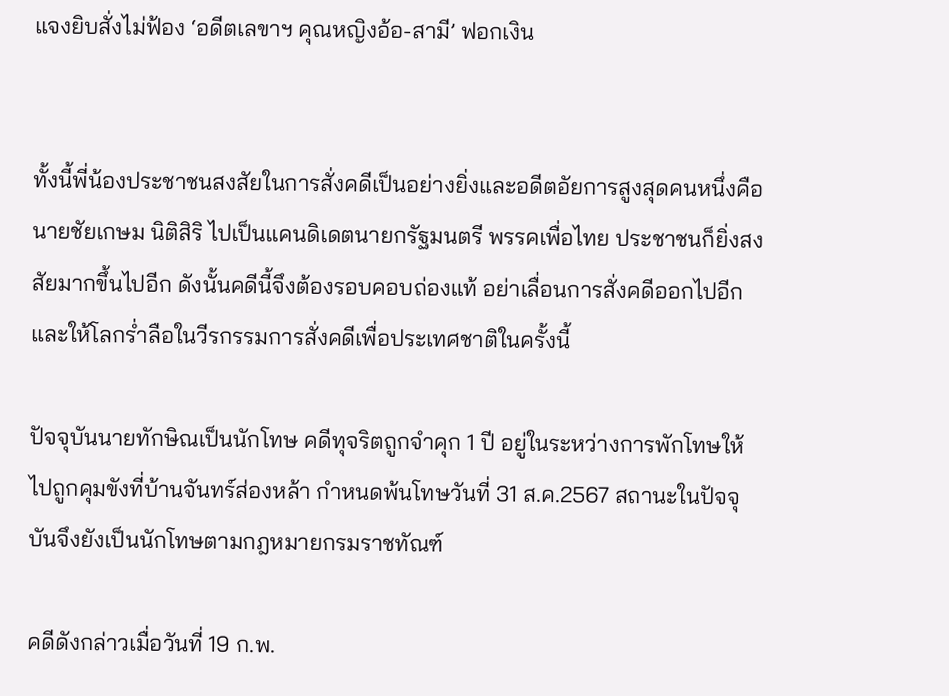แจงยิบสั่งไม่ฟ้อง ‘อดีตเลขาฯ คุณหญิงอ้อ-สามี’ ฟอกเงิน


ทั้งนี้พี่น้องประชาชนสงสัยในการสั่งคดีเป็นอย่างยิ่งและอดีตอัยการสูงสุดคนหนึ่งคือ นายชัยเกษม นิติสิริ ไปเป็นแคนดิเดตนายกรัฐมนตรี พรรคเพื่อไทย ประชาชนก็ยิ่งสงสัยมากขึ้นไปอีก ดังนั้นคดีนี้จึงต้องรอบคอบถ่องแท้ อย่าเลื่อนการสั่งคดีออกไปอีกและให้โลกร่ำลือในวีรกรรมการสั่งคดีเพื่อประเทศชาติในครั้งนี้

ปัจจุบันนายทักษิณเป็นนักโทษ คดีทุจริตถูกจำคุก 1 ปี อยู่ในระหว่างการพักโทษให้ไปถูกคุมขังที่บ้านจันทร์ส่องหล้า กำหนดพ้นโทษวันที่ 31 ส.ค.2567 สถานะในปัจจุบันจึงยังเป็นนักโทษตามกฎหมายกรมราชทัณฑ์

คดีดังกล่าวเมื่อวันที่ 19 ก.พ.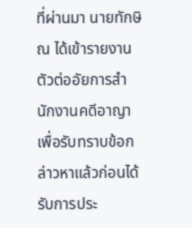ที่ผ่านมา นายทักษิณ ได้เข้ารายงานตัวต่ออัยการสำนักงานคดีอาญา เพื่อรับทราบข้อกล่าวหาแล้วก่อนได้รับการประ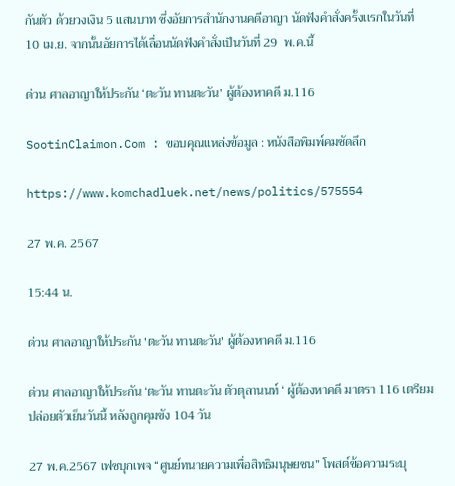กันตัว ด้วยวงเงิน 5 แสนบาท ซึ่งอัยการสำนักงานคดีอาญา นัดฟังคำสั่งครั้งเเรกในวันที่ 10 เม.ย. จากนั้นอัยการได้เลื่อนนัดฟังคำสั่งเป็นวันที่ 29  พ.ค.นี้

ด่วน ศาลอาญาให้ประกัน ‘ตะวัน ทานตะวัน’ ผู้ต้องหาคดี ม.116

SootinClaimon.Com : ขอบคุณแหล่งข้อมูล : หนังสือพิมพ์คมชัดลึก

https://www.komchadluek.net/news/politics/575554

27 พ.ค. 2567

15:44 น.

ด่วน ศาลอาญาให้ประกัน 'ตะวัน ทานตะวัน' ผู้ต้องหาคดี ม.116

ด่วน ศาลอาญาให้ประกัน ‘ตะวัน ทานตะวัน ตัวตุลานนท์ ‘ ผู้ต้องหาคดี มาตรา 116 เตรียมปล่อยตัวเย็นวันนี้ หลังถูกคุมขัง 104 วัน

27 พ.ค.2567 เฟซบุกเพจ “ศูนย์ทนายความเพื่อสิทธิมนุษยชน” โพสต์ข้อความระบุ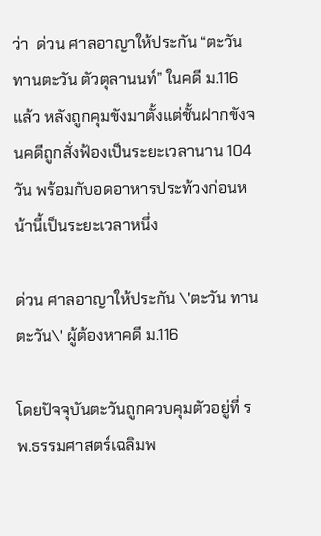ว่า  ด่วน ศาลอาญาให้ประกัน “ตะวัน ทานตะวัน ตัวตุลานนท์” ในคดี ม.116 แล้ว หลังถูกคุมขังมาตั้งแต่ชั้นฝากขังจนคดีถูกสั่งฟ้องเป็นระยะเวลานาน 104 วัน พร้อมกับอดอาหารประท้วงก่อนหน้านี้เป็นระยะเวลาหนึ่ง

ด่วน ศาลอาญาให้ประกัน \'ตะวัน ทานตะวัน\' ผู้ต้องหาคดี ม.116

โดยปัจจุบันตะวันถูกควบคุมตัวอยู่ที่ รพ.ธรรมศาสตร์เฉลิมพ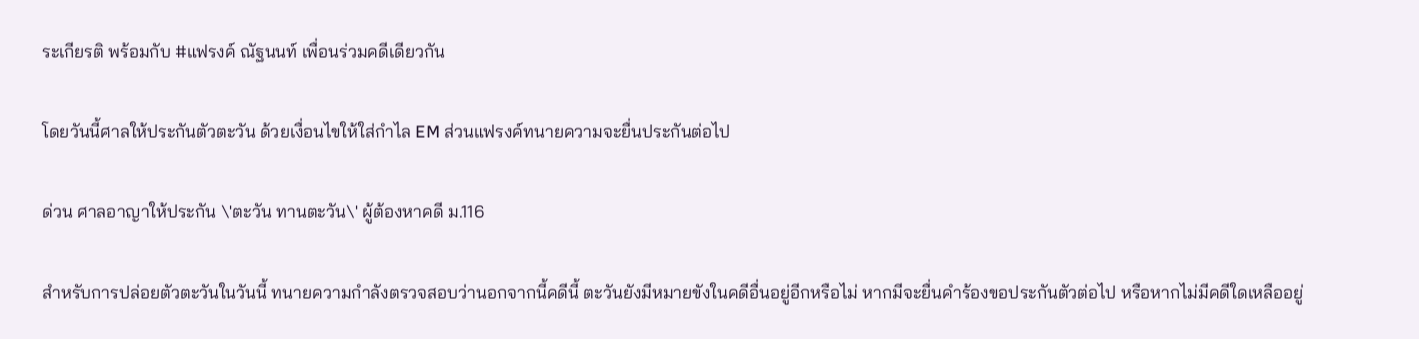ระเกียรติ พร้อมกับ #แฟรงค์ ณัฐนนท์ เพื่อนร่วมคดีเดียวกัน

โดยวันนี้ศาลให้ประกันตัวตะวัน ด้วยเงื่อนไขให้ใส่กำไล EM ส่วนแฟรงค์ทนายความจะยื่นประกันต่อไป

ด่วน ศาลอาญาให้ประกัน \'ตะวัน ทานตะวัน\' ผู้ต้องหาคดี ม.116

สำหรับการปล่อยตัวตะวันในวันนี้ ทนายความกำลังตรวจสอบว่านอกจากนี้คดีนี้ ตะวันยังมีหมายขังในคดีอื่นอยู่อีกหรือไม่ หากมีจะยื่นคำร้องขอประกันตัวต่อไป หรือหากไม่มีคดีใดเหลืออยู่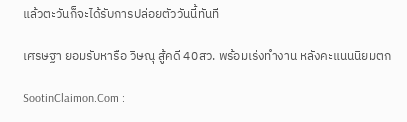แล้วตะวันก็จะได้รับการปล่อยตัววันนี้ทันที

เศรษฐา ยอมรับหารือ วิษณุ สู้คดี 40สว. พร้อมเร่งทำงาน หลังคะแนนนิยมตก

SootinClaimon.Com :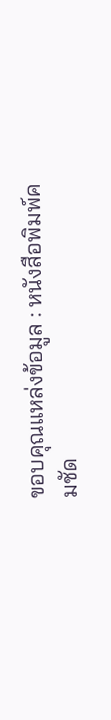ขอบคุณแหล่งข้อมูล : หนังสือพิมพ์คมชัด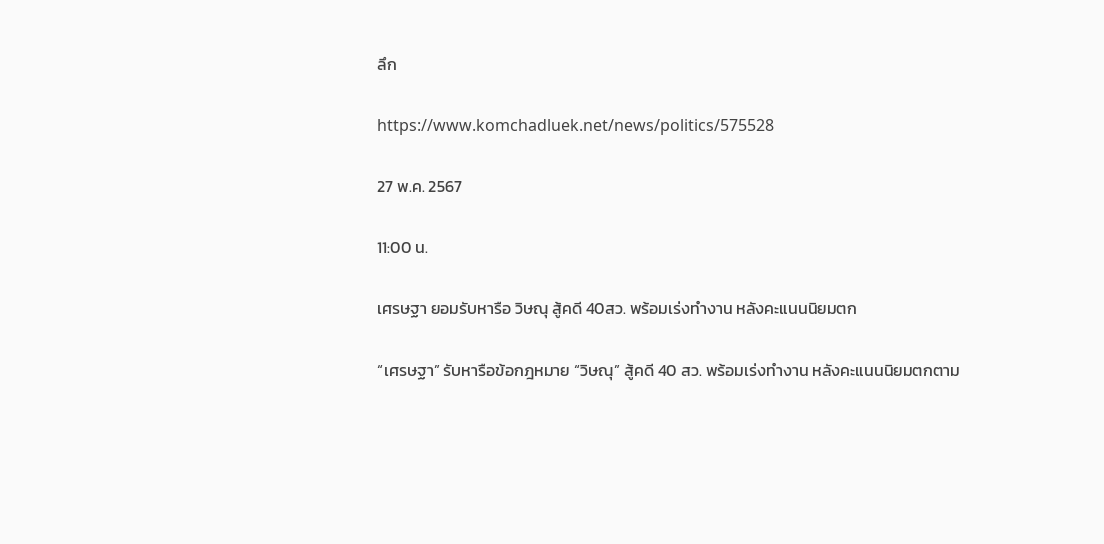ลึก

https://www.komchadluek.net/news/politics/575528

27 พ.ค. 2567

11:00 น.

เศรษฐา ยอมรับหารือ วิษณุ สู้คดี 40สว. พร้อมเร่งทำงาน หลังคะแนนนิยมตก

“เศรษฐา” รับหารือข้อกฎหมาย “วิษณุ” สู้คดี 40 สว. พร้อมเร่งทำงาน หลังคะแนนนิยมตกตาม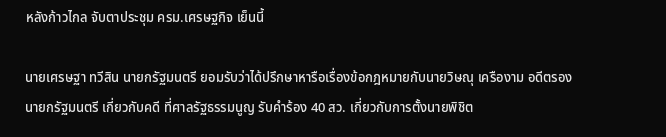หลังก้าวไกล จับตาประชุม ครม.เศรษฐกิจ เย็นนี้

นายเศรษฐา ทวีสิน นายกรัฐมนตรี ยอมรับว่าได้ปรึกษาหารือเรื่องข้อกฎหมายกับนายวิษณุ เครืองาม อดีตรองนายกรัฐมนตรี เกี่ยวกับคดี ที่ศาลรัฐธรรมนูญ รับคำร้อง 40 สว. เกี่ยวกับการตั้งนายพิชิต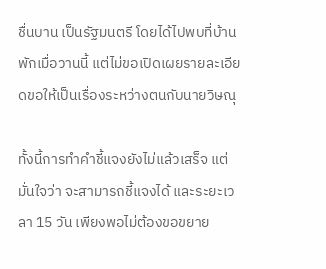ชื่นบาน เป็นรัฐมนตรี โดยได้ไปพบที่บ้านพักเมื่อวานนี้ แต่ไม่ขอเปิดเผยรายละเอียดขอให้เป็นเรื่องระหว่างตนกับนายวิษณุ

ทั้งนี้การทำคำชี้แจงยังไม่แล้วเสร็จ แต่มั่นใจว่า จะสามารถชี้แจงได้ และระยะเวลา 15 วัน เพียงพอไม่ต้องขอขยาย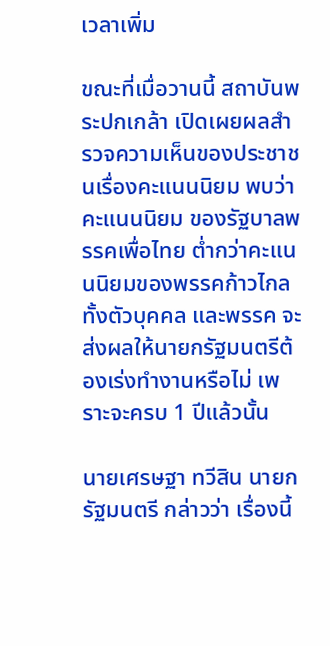เวลาเพิ่ม

ขณะที่เมื่อวานนี้ สถาบันพระปกเกล้า เปิดเผยผลสำรวจความเห็นของประชาชนเรื่องคะแนนนิยม พบว่าคะแนนนิยม ของรัฐบาลพรรคเพื่อไทย ต่ำกว่าคะแนนนิยมของพรรคก้าวไกล ทั้งตัวบุคคล และพรรค จะส่งผลให้นายกรัฐมนตรีต้องเร่งทำงานหรือไม่ เพราะจะครบ 1 ปีแล้วนั้น

นายเศรษฐา ทวีสิน นายกรัฐมนตรี กล่าวว่า เรื่องนี้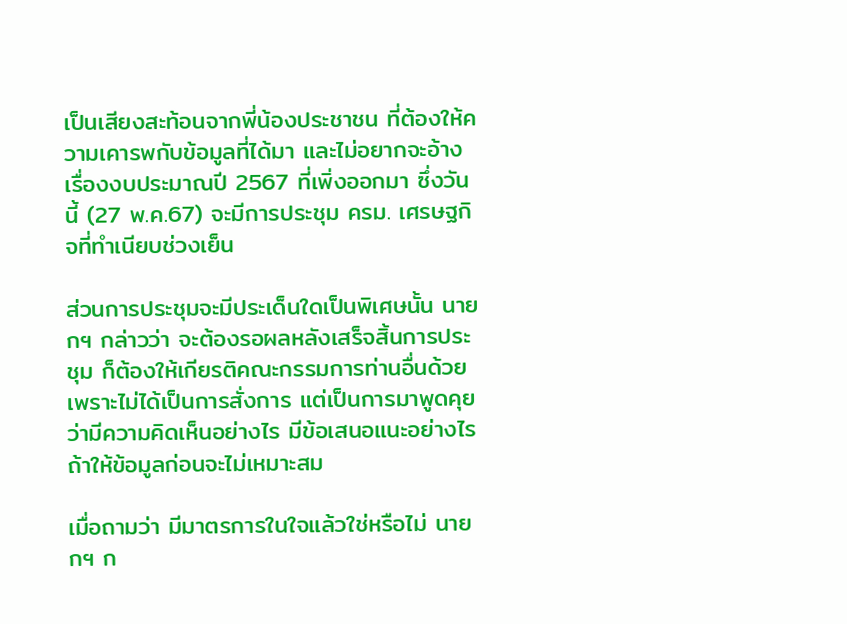เป็นเสียงสะท้อนจากพี่น้องประชาชน ที่ต้องให้ความเคารพกับข้อมูลที่ได้มา และไม่อยากจะอ้างเรื่องงบประมาณปี 2567 ที่เพิ่งออกมา ซึ่งวันนี้ (27 พ.ค.67) จะมีการประชุม ครม. เศรษฐกิจที่ทำเนียบช่วงเย็น

ส่วนการประชุมจะมีประเด็นใดเป็นพิเศษนั้น นายกฯ กล่าวว่า จะต้องรอผลหลังเสร็จสิ้นการประชุม ก็ต้องให้เกียรติคณะกรรมการท่านอื่นด้วย เพราะไม่ได้เป็นการสั่งการ แต่เป็นการมาพูดคุย ว่ามีความคิดเห็นอย่างไร มีข้อเสนอแนะอย่างไร ถ้าให้ข้อมูลก่อนจะไม่เหมาะสม

เมื่อถามว่า มีมาตรการในใจแล้วใช่หรือไม่ นายกฯ ก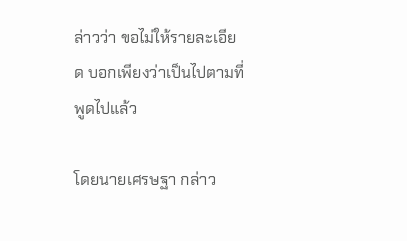ล่าวว่า ขอไม่ให้รายละเอียด บอกเพียงว่าเป็นไปตามที่พูดไปแล้ว

โดยนายเศรษฐา กล่าว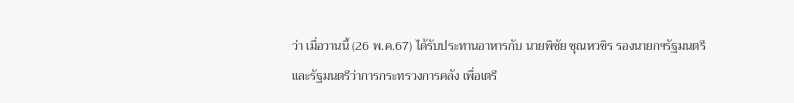ว่า เมื่อวานนี้ (26 พ.ค.67) ได้รับประทานอาหารกับ นายพิชัย ชุณหวชิร รองนายกฯรัฐมนตรี และรัฐมนตรีว่าการกระทรวงการคลัง เพื่อเตรี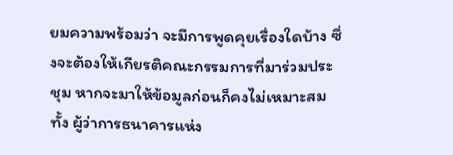ยมความพร้อมว่า จะมีการพูดคุยเรื่องใดบ้าง ซึ่งจะต้องให้เกียรติคณะกรรมการที่มาร่วมประชุม หากจะมาให้ข้อมูลก่อนก็คงไม่เหมาะสม ทั้ง ผู้ว่าการธนาคารแห่ง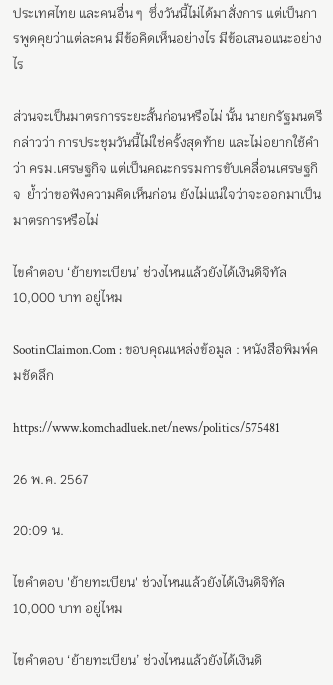ประเทศไทย และคนอื่น ๆ  ซึ่งวันนี้ไม่ได้มาสั่งการ แต่เป็นการพูดคุยว่าแต่ละคน มีข้อคิดเห็นอย่างไร มีข้อเสนอแนะอย่างไร

ส่วนจะเป็นมาตรการระยะสั้นก่อนหรือไม่ นั้น นายกรัฐมนตรี กล่าวว่า การประชุมวันนี้ไม่ใช่ครั้งสุดท้าย และไม่อยากใช้คำว่า ครม.เศรษฐกิจ แต่เป็นคณะกรรมการขับเคลื่อนเศรษฐกิจ  ย้ำว่าขอฟังความคิดเห็นก่อน ยังไม่แน่ใจว่าจะออกมาเป็นมาตรการหรือไม่

ไขคำตอบ ‘ย้ายทะเบียน’ ช่วงไหนแล้วยังได้เงินดิจิทัล 10,000 บาท อยู่ไหม

SootinClaimon.Com : ขอบคุณแหล่งข้อมูล : หนังสือพิมพ์คมชัดลึก

https://www.komchadluek.net/news/politics/575481

26 พ.ค. 2567

20:09 น.

ไขคำตอบ 'ย้ายทะเบียน' ช่วงไหนแล้วยังได้เงินดิจิทัล 10,000 บาท อยู่ไหม

ไขคำตอบ ‘ย้ายทะเบียน’ ช่วงไหนแล้วยังได้เงินดิ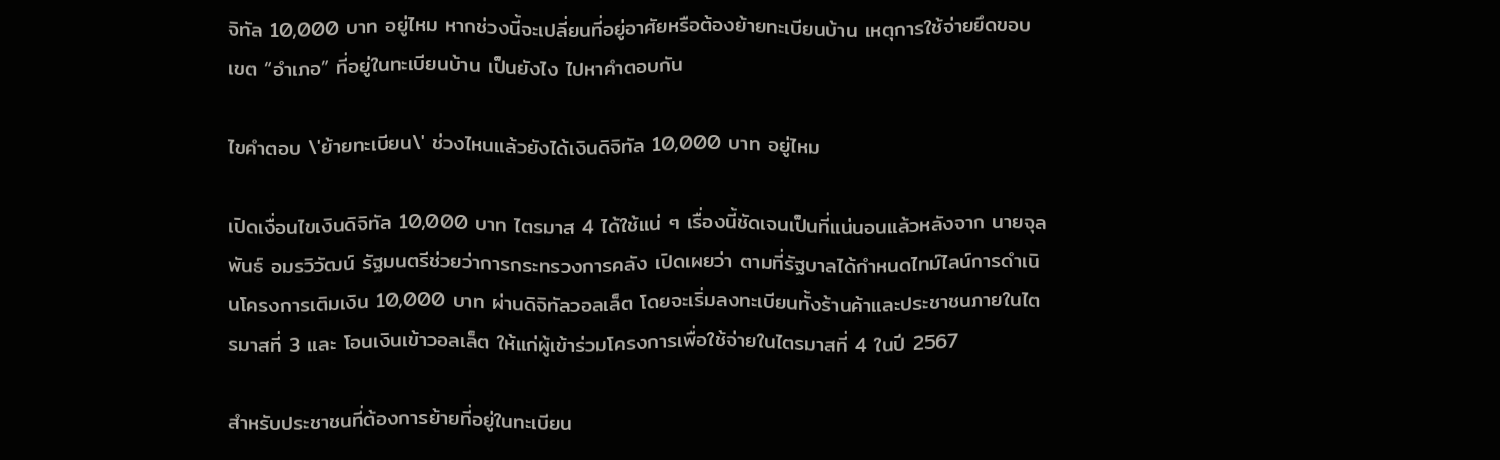จิทัล 10,000 บาท อยู่ไหม หากช่วงนี้จะเปลี่ยนที่อยู่อาศัยหรือต้องย้ายทะเบียนบ้าน เหตุการใช้จ่ายยึดขอบเขต “อำเภอ” ที่อยู่ในทะเบียนบ้าน เป็นยังไง ไปหาคำตอบกัน

ไขคำตอบ \'ย้ายทะเบียน\' ช่วงไหนแล้วยังได้เงินดิจิทัล 10,000 บาท อยู่ไหม

เปิดเงื่อนไขเงินดิจิทัล 10,000 บาท ไตรมาส 4 ได้ใช้แน่ ๆ เรื่องนี้ชัดเจนเป็นที่แน่นอนแล้วหลังจาก นายจุลพันธ์ อมรวิวัฒน์ รัฐมนตรีช่วยว่าการกระทรวงการคลัง เปิดเผยว่า ตามที่รัฐบาลได้กำหนดไทม์ไลน์การดำเนินโครงการเติมเงิน 10,000 บาท ผ่านดิจิทัลวอลเล็ต โดยจะเริ่มลงทะเบียนทั้งร้านค้าและประชาชนภายในไตรมาสที่ 3 และ โอนเงินเข้าวอลเล็ต ให้แก่ผู้เข้าร่วมโครงการเพื่อใช้จ่ายในไตรมาสที่ 4 ในปี 2567

สำหรับประชาชนที่ต้องการย้ายที่อยู่ในทะเบียน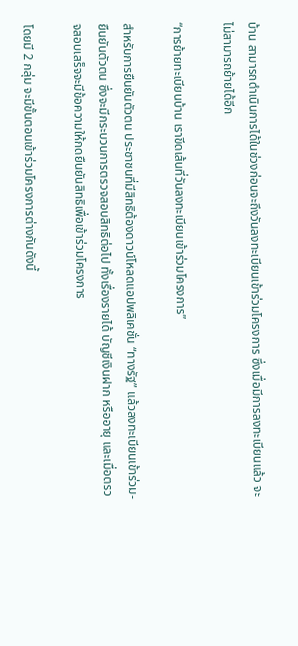บ้าน สามารถดำเนินการได้ในช่วงก่อนจะถึงวันลงทะเบียนเข้าร่วมโครงการ ซึ่งเมื่อมีการลงทะเบียนแล้ว จะไม่สามารถย้ายได้อีก

“การย้ายทะเบียนบ้าน เราขีดเส้นที่วันลงทะเบียนเข้าร่วมโครงการ”

สำหรับการยืนยันตัวตน ประชาชนที่มีสิทธิต้องดาวน์โหลดแอปพลิเคชั่น “ทางรัฐ” แล้วลงทะเบียนเข้าร่วม-ยืนยันตัวตน ซึ่งจะมีกระบวนการตรวจสอบสิทธิต่อไป ทั้งเรื่องรายได้ บัญชีเงินฝาก หรืออายุ และเมื่อตรวจสอบเสร็จจะมีข้อความให้กดยืนยันสิทธิเพื่อเข้าร่วมโครงการ

โดยมี 2 กลุ่ม จะมีขั้นตอนเข้าร่วมโครงการต่างกันดังนี้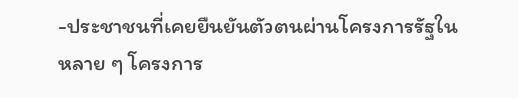-ประชาชนที่เคยยืนยันตัวตนผ่านโครงการรัฐในหลาย ๆ โครงการ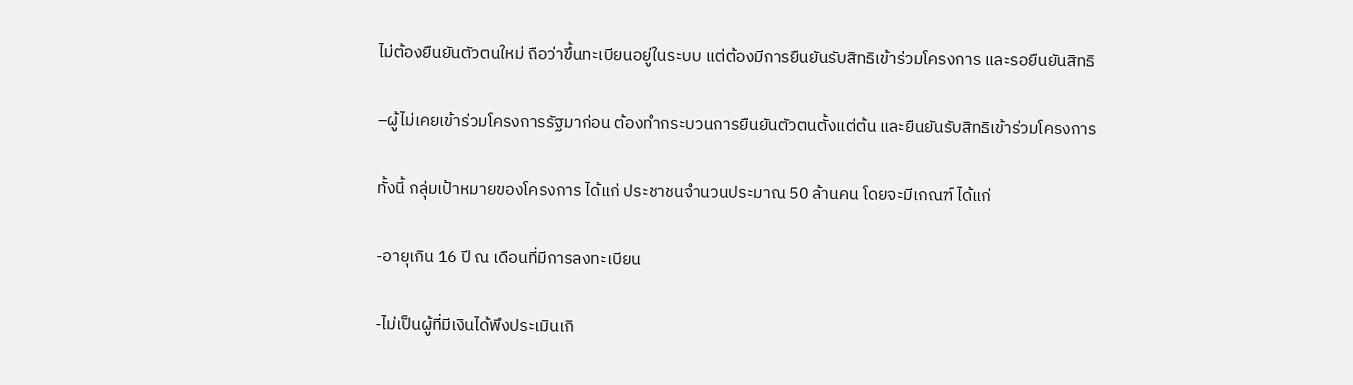ไม่ต้องยืนยันตัวตนใหม่ ถือว่าขึ้นทะเบียนอยู่ในระบบ แต่ต้องมีการยืนยันรับสิทธิเข้าร่วมโครงการ และรอยืนยันสิทธิ

–ผู้ไม่เคยเข้าร่วมโครงการรัฐมาก่อน ต้องทำกระบวนการยืนยันตัวตนตั้งแต่ต้น และยืนยันรับสิทธิเข้าร่วมโครงการ

ทั้งนี้ กลุ่มเป้าหมายของโครงการ ได้แก่ ประชาชนจำนวนประมาณ 50 ล้านคน โดยจะมีเกณฑ์ ได้แก่

-อายุเกิน 16 ปี ณ เดือนที่มีการลงทะเบียน

-ไม่เป็นผู้ที่มีเงินได้พึงประเมินเกิ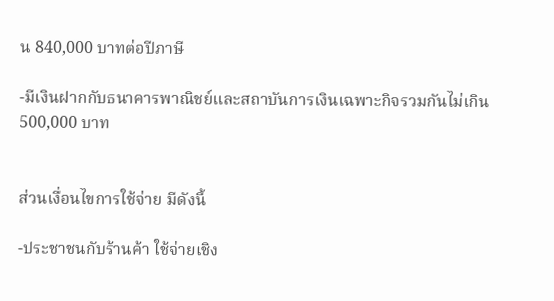น 840,000 บาทต่อปีภาษี

-มีเงินฝากกับธนาคารพาณิชย์และสถาบันการเงินเฉพาะกิจรวมกันไม่เกิน 500,000 บาท


ส่วนเงื่อนไขการใช้จ่าย มีดังนี้

-ประชาชนกับร้านค้า ใช้จ่ายเชิง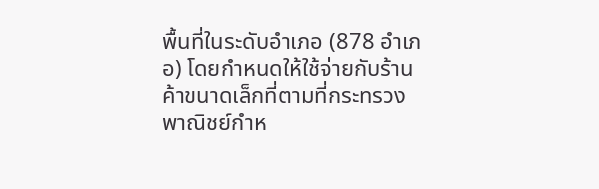พื้นที่ในระดับอำเภอ (878 อำเภอ) โดยกำหนดให้ใช้จ่ายกับร้านค้าขนาดเล็กที่ตามที่กระทรวงพาณิชย์กำห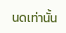นดเท่านั้น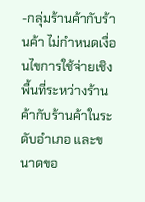-กลุ่มร้านค้ากับร้านค้า ไม่กำหนดเงื่อนไขการใช้จ่ายเชิงพื้นที่ระหว่างร้านค้ากับร้านค้าในระดับอำเภอ และขนาดขอ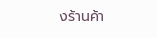งร้านค้า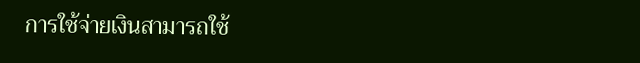การใช้จ่ายเงินสามารถใช้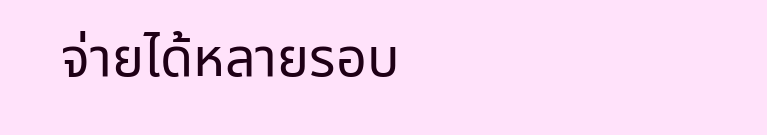จ่ายได้หลายรอบ